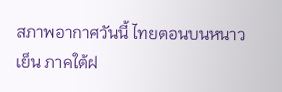สภาพอากาศวันนี้ ไทยตอนบนหนาวเย็น ภาคใต้ฝ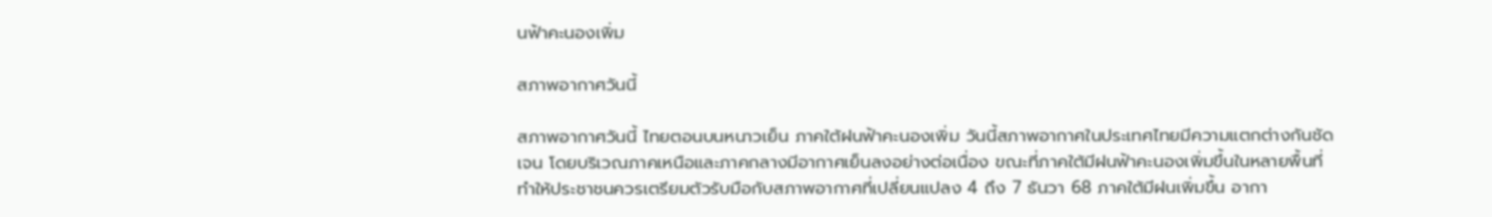นฟ้าคะนองเพิ่ม

สภาพอากาศวันนี้

สภาพอากาศวันนี้ ไทยตอนบนหนาวเย็น ภาคใต้ฝนฟ้าคะนองเพิ่ม วันนี้สภาพอากาศในประเทศไทยมีความแตกต่างกันชัดเจน โดยบริเวณภาคเหนือและภาคกลางมีอากาศเย็นลงอย่างต่อเนื่อง ขณะที่ภาคใต้มีฝนฟ้าคะนองเพิ่มขึ้นในหลายพื้นที่ ทำให้ประชาชนควรเตรียมตัวรับมือกับสภาพอากาศที่เปลี่ยนแปลง 4 ถึง 7 ธันวา 68 ภาคใต้มีฝนเพิ่มขึ้น อากา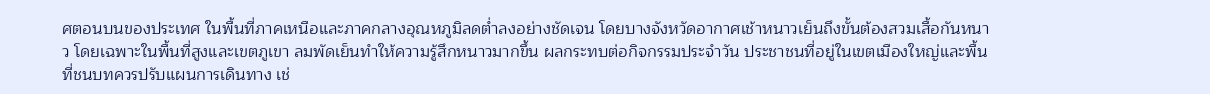ศตอนบนของประเทศ ในพื้นที่ภาคเหนือและภาคกลางอุณหภูมิลดต่ำลงอย่างชัดเจน โดยบางจังหวัดอากาศเช้าหนาวเย็นถึงขั้นต้องสวมเสื้อกันหนาว โดยเฉพาะในพื้นที่สูงและเขตภูเขา ลมพัดเย็นทำให้ความรู้สึกหนาวมากขึ้น ผลกระทบต่อกิจกรรมประจำวัน ประชาชนที่อยู่ในเขตเมืองใหญ่และพื้นที่ชนบทควรปรับแผนการเดินทาง เช่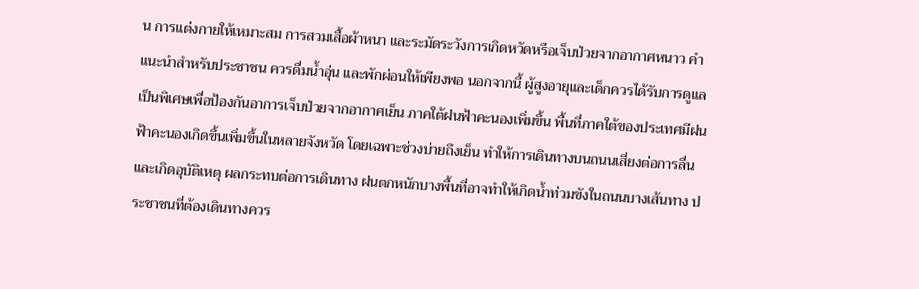น การแต่งกายให้เหมาะสม การสวมเสื้อผ้าหนา และระมัดระวังการเกิดหวัดหรือเจ็บป่วยจากอากาศหนาว คำแนะนำสำหรับประชาชน ควรดื่มน้ำอุ่น และพักผ่อนให้เพียงพอ นอกจากนี้ ผู้สูงอายุและเด็กควรได้รับการดูแลเป็นพิเศษเพื่อป้องกันอาการเจ็บป่วยจากอากาศเย็น ภาคใต้ฝนฟ้าคะนองเพิ่มขึ้น พื้นที่ภาคใต้ของประเทศมีฝนฟ้าคะนองเกิดขึ้นเพิ่มขึ้นในหลายจังหวัด โดยเฉพาะช่วงบ่ายถึงเย็น ทำให้การเดินทางบนถนนเสี่ยงต่อการลื่นและเกิดอุบัติเหตุ ผลกระทบต่อการเดินทาง ฝนตกหนักบางพื้นที่อาจทำให้เกิดน้ำท่วมขังในถนนบางเส้นทาง ประชาชนที่ต้องเดินทางควร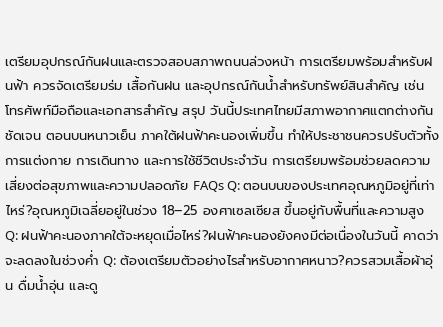เตรียมอุปกรณ์กันฝนและตรวจสอบสภาพถนนล่วงหน้า การเตรียมพร้อมสำหรับฝนฟ้า ควรจัดเตรียมร่ม เสื้อกันฝน และอุปกรณ์กันน้ำสำหรับทรัพย์สินสำคัญ เช่น โทรศัพท์มือถือและเอกสารสำคัญ สรุป วันนี้ประเทศไทยมีสภาพอากาศแตกต่างกันชัดเจน ตอนบนหนาวเย็น ภาคใต้ฝนฟ้าคะนองเพิ่มขึ้น ทำให้ประชาชนควรปรับตัวทั้งการแต่งกาย การเดินทาง และการใช้ชีวิตประจำวัน การเตรียมพร้อมช่วยลดความเสี่ยงต่อสุขภาพและความปลอดภัย FAQs Q: ตอนบนของประเทศอุณหภูมิอยู่ที่เท่าไหร่?อุณหภูมิเฉลี่ยอยู่ในช่วง 18–25 องศาเซลเซียส ขึ้นอยู่กับพื้นที่และความสูง Q: ฝนฟ้าคะนองภาคใต้จะหยุดเมื่อไหร่?ฝนฟ้าคะนองยังคงมีต่อเนื่องในวันนี้ คาดว่าจะลดลงในช่วงค่ำ Q: ต้องเตรียมตัวอย่างไรสำหรับอากาศหนาว?ควรสวมเสื้อผ้าอุ่น ดื่มน้ำอุ่น และดู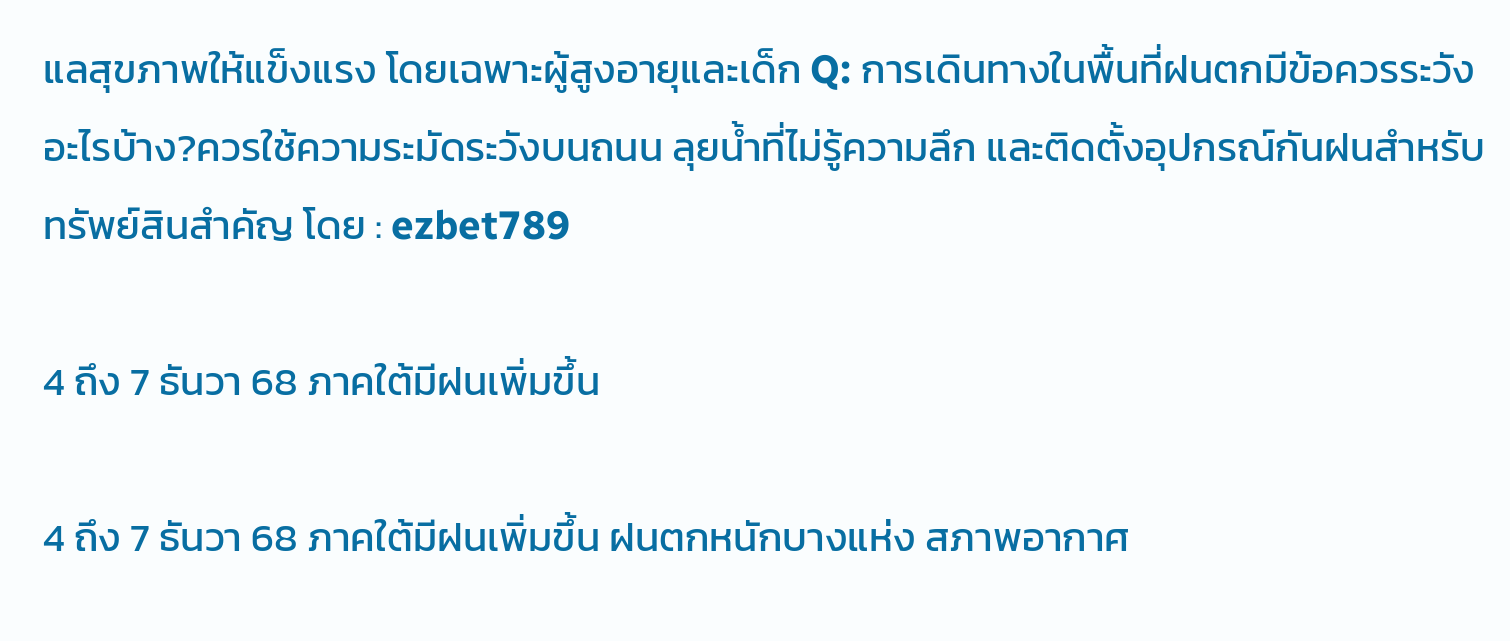แลสุขภาพให้แข็งแรง โดยเฉพาะผู้สูงอายุและเด็ก Q: การเดินทางในพื้นที่ฝนตกมีข้อควรระวังอะไรบ้าง?ควรใช้ความระมัดระวังบนถนน ลุยน้ำที่ไม่รู้ความลึก และติดตั้งอุปกรณ์กันฝนสำหรับทรัพย์สินสำคัญ โดย : ezbet789

4 ถึง 7 ธันวา 68 ภาคใต้มีฝนเพิ่มขึ้น

4 ถึง 7 ธันวา 68 ภาคใต้มีฝนเพิ่มขึ้น ฝนตกหนักบางแห่ง สภาพอากาศ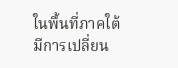ในพื้นที่ภาคใต้มีการเปลี่ยน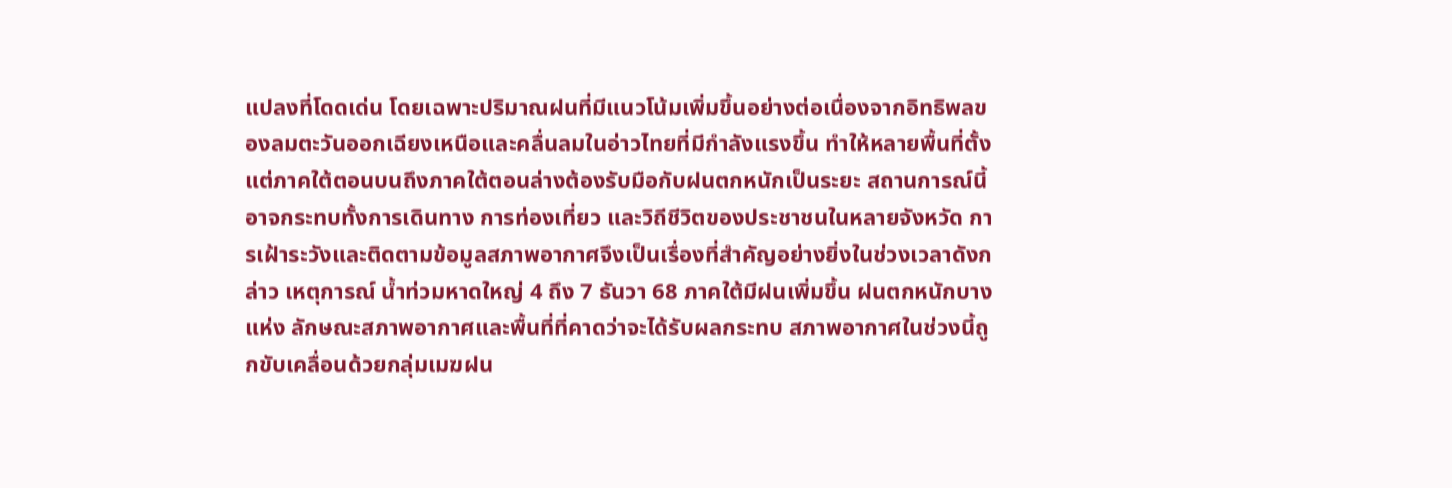แปลงที่โดดเด่น โดยเฉพาะปริมาณฝนที่มีแนวโน้มเพิ่มขึ้นอย่างต่อเนื่องจากอิทธิพลของลมตะวันออกเฉียงเหนือและคลื่นลมในอ่าวไทยที่มีกำลังแรงขึ้น ทำให้หลายพื้นที่ตั้งแต่ภาคใต้ตอนบนถึงภาคใต้ตอนล่างต้องรับมือกับฝนตกหนักเป็นระยะ สถานการณ์นี้อาจกระทบทั้งการเดินทาง การท่องเที่ยว และวิถีชีวิตของประชาชนในหลายจังหวัด การเฝ้าระวังและติดตามข้อมูลสภาพอากาศจึงเป็นเรื่องที่สำคัญอย่างยิ่งในช่วงเวลาดังกล่าว เหตุการณ์ น้ำท่วมหาดใหญ่ 4 ถึง 7 ธันวา 68 ภาคใต้มีฝนเพิ่มขึ้น ฝนตกหนักบางแห่ง ลักษณะสภาพอากาศและพื้นที่ที่คาดว่าจะได้รับผลกระทบ สภาพอากาศในช่วงนี้ถูกขับเคลื่อนด้วยกลุ่มเมฆฝน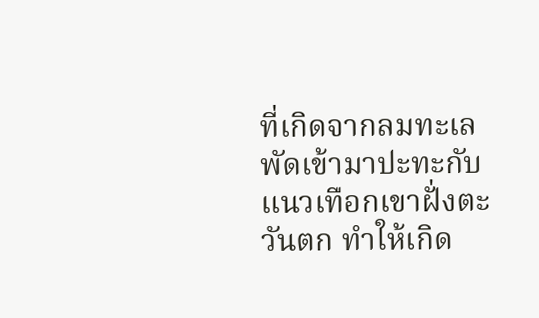ที่เกิดจากลมทะเลพัดเข้ามาปะทะกับแนวเทือกเขาฝั่งตะวันตก ทำให้เกิด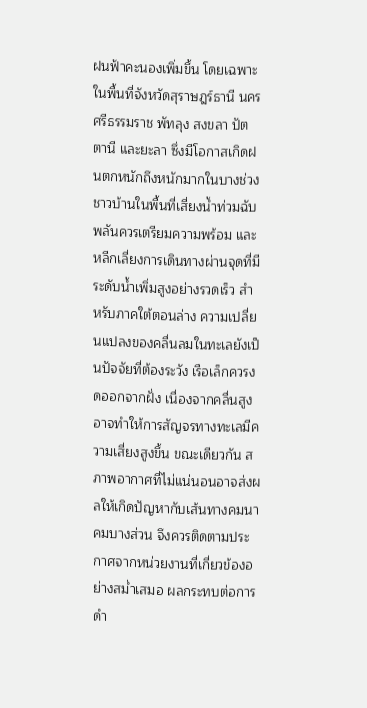ฝนฟ้าคะนองเพิ่มขึ้น โดยเฉพาะในพื้นที่จังหวัดสุราษฎร์ธานี นครศรีธรรมราช พัทลุง สงขลา ปัตตานี และยะลา ซึ่งมีโอกาสเกิดฝนตกหนักถึงหนักมากในบางช่วง ชาวบ้านในพื้นที่เสี่ยงน้ำท่วมฉับพลันควรเตรียมความพร้อม และหลีกเลี่ยงการเดินทางผ่านจุดที่มีระดับน้ำเพิ่มสูงอย่างรวดเร็ว สำหรับภาคใต้ตอนล่าง ความเปลี่ยนแปลงของคลื่นลมในทะเลยังเป็นปัจจัยที่ต้องระวัง เรือเล็กควรงดออกจากฝั่ง เนื่องจากคลื่นสูงอาจทำให้การสัญจรทางทะเลมีความเสี่ยงสูงขึ้น ขณะเดียวกัน สภาพอากาศที่ไม่แน่นอนอาจส่งผลให้เกิดปัญหากับเส้นทางคมนาคมบางส่วน จึงควรติดตามประกาศจากหน่วยงานที่เกี่ยวข้องอย่างสม่ำเสมอ ผลกระทบต่อการดำ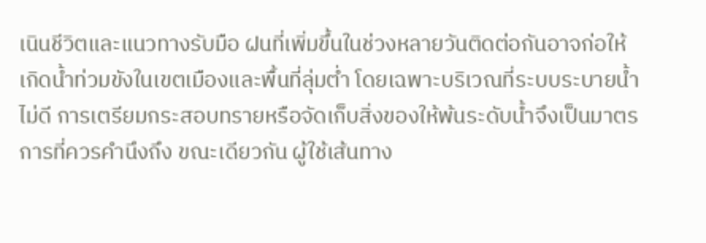เนินชีวิตและแนวทางรับมือ ฝนที่เพิ่มขึ้นในช่วงหลายวันติดต่อกันอาจก่อให้เกิดน้ำท่วมขังในเขตเมืองและพื้นที่ลุ่มต่ำ โดยเฉพาะบริเวณที่ระบบระบายน้ำไม่ดี การเตรียมกระสอบทรายหรือจัดเก็บสิ่งของให้พ้นระดับน้ำจึงเป็นมาตรการที่ควรคำนึงถึง ขณะเดียวกัน ผู้ใช้เส้นทาง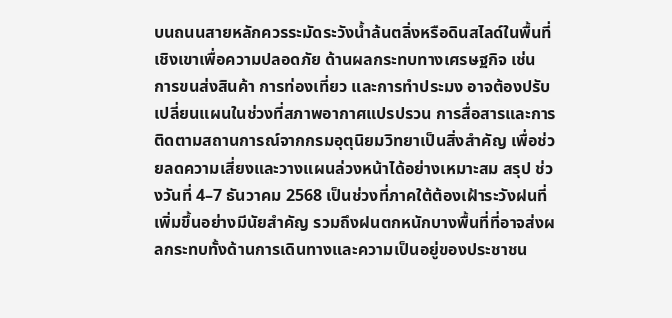บนถนนสายหลักควรระมัดระวังน้ำล้นตลิ่งหรือดินสไลด์ในพื้นที่เชิงเขาเพื่อความปลอดภัย ด้านผลกระทบทางเศรษฐกิจ เช่น การขนส่งสินค้า การท่องเที่ยว และการทำประมง อาจต้องปรับเปลี่ยนแผนในช่วงที่สภาพอากาศแปรปรวน การสื่อสารและการติดตามสถานการณ์จากกรมอุตุนิยมวิทยาเป็นสิ่งสำคัญ เพื่อช่วยลดความเสี่ยงและวางแผนล่วงหน้าได้อย่างเหมาะสม สรุป ช่วงวันที่ 4–7 ธันวาคม 2568 เป็นช่วงที่ภาคใต้ต้องเฝ้าระวังฝนที่เพิ่มขึ้นอย่างมีนัยสำคัญ รวมถึงฝนตกหนักบางพื้นที่ที่อาจส่งผลกระทบทั้งด้านการเดินทางและความเป็นอยู่ของประชาชน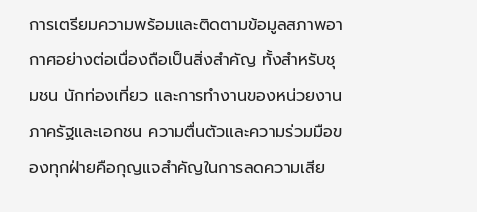การเตรียมความพร้อมและติดตามข้อมูลสภาพอากาศอย่างต่อเนื่องถือเป็นสิ่งสำคัญ ทั้งสำหรับชุมชน นักท่องเที่ยว และการทำงานของหน่วยงานภาครัฐและเอกชน ความตื่นตัวและความร่วมมือของทุกฝ่ายคือกุญแจสำคัญในการลดความเสีย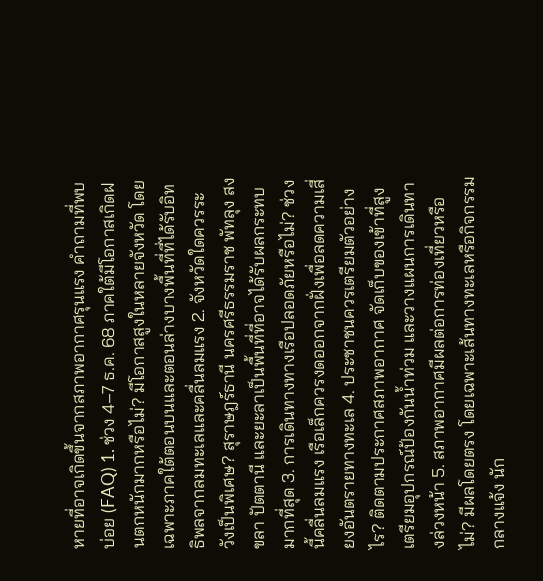หายที่อาจเกิดขึ้นจากสภาพอากาศรุนแรง คำถามที่พบบ่อย (FAQ) 1. ช่วง 4–7 ธ.ค. 68 ภาคใต้มีโอกาสเกิดฝนตกหนักมากหรือไม่? มีโอกาสสูงในหลายจังหวัด โดยเฉพาะภาคใต้ตอนบนและตอนล่างบางพื้นที่ที่ได้รับอิทธิพลจากลมทะเลและคลื่นลมแรง 2. จังหวัดใดควรระวังเป็นพิเศษ? สุราษฎร์ธานี นครศรีธรรมราช พัทลุง สงขลา ปัตตานี และยะลาเป็นพื้นที่ที่อาจได้รับผลกระทบมากที่สุด 3. การเดินทางทางเรือปลอดภัยหรือไม่? ช่วงนี้คลื่นลมแรง เรือเล็กควรงดออกจากฝั่งเพื่อลดความเสี่ยงอันตรายทางทะเล 4. ประชาชนควรเตรียมตัวอย่างไร? ติดตามประกาศสภาพอากาศ จัดเก็บของเข้าที่สูง เตรียมอุปกรณ์ป้องกันน้ำท่วม และวางแผนการเดินทางล่วงหน้า 5. สภาพอากาศมีผลต่อการท่องเที่ยวหรือไม่? มีผลโดยตรง โดยเฉพาะเส้นทางทะเลหรือกิจกรรมกลางแจ้ง นัก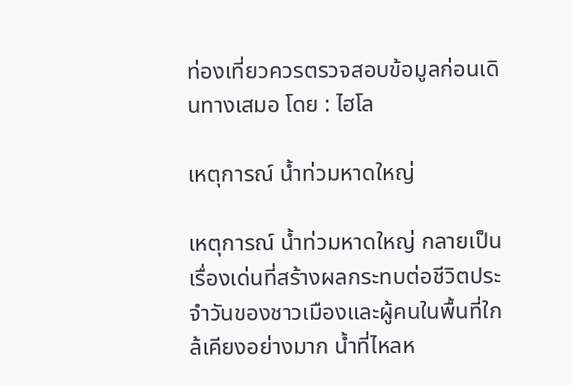ท่องเที่ยวควรตรวจสอบข้อมูลก่อนเดินทางเสมอ โดย : ไฮโล

เหตุการณ์ น้ำท่วมหาดใหญ่

เหตุการณ์ น้ำท่วมหาดใหญ่ กลายเป็นเรื่องเด่นที่สร้างผลกระทบต่อชีวิตประจำวันของชาวเมืองและผู้คนในพื้นที่ใกล้เคียงอย่างมาก น้ำที่ไหลห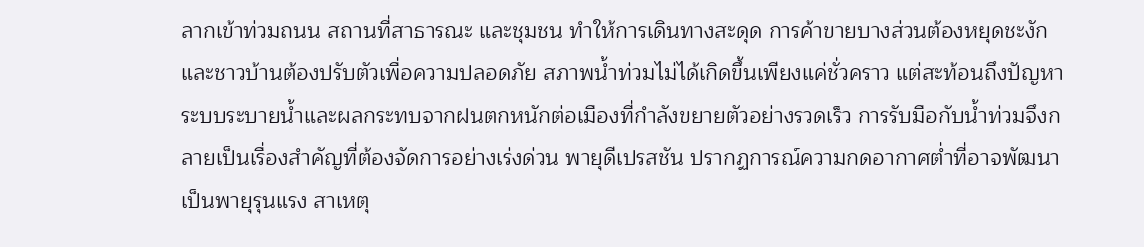ลากเข้าท่วมถนน สถานที่สาธารณะ และชุมชน ทำให้การเดินทางสะดุด การค้าขายบางส่วนต้องหยุดชะงัก และชาวบ้านต้องปรับตัวเพื่อความปลอดภัย สภาพน้ำท่วมไม่ได้เกิดขึ้นเพียงแค่ชั่วคราว แต่สะท้อนถึงปัญหาระบบระบายน้ำและผลกระทบจากฝนตกหนักต่อเมืองที่กำลังขยายตัวอย่างรวดเร็ว การรับมือกับน้ำท่วมจึงกลายเป็นเรื่องสำคัญที่ต้องจัดการอย่างเร่งด่วน พายุดีเปรสชัน ปรากฏการณ์ความกดอากาศต่ำที่อาจพัฒนาเป็นพายุรุนแรง สาเหตุ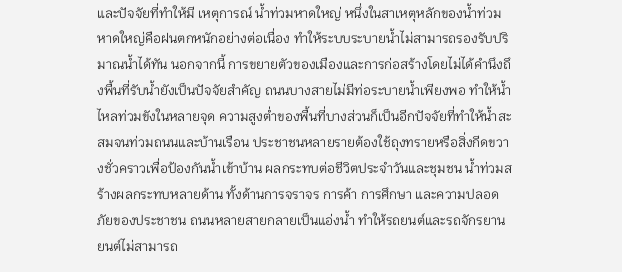และปัจจัยที่ทำให้มี เหตุการณ์ น้ำท่วมหาดใหญ่ หนึ่งในสาเหตุหลักของน้ำท่วมหาดใหญ่คือฝนตกหนักอย่างต่อเนื่อง ทำให้ระบบระบายน้ำไม่สามารถรองรับปริมาณน้ำได้ทัน นอกจากนี้ การขยายตัวของเมืองและการก่อสร้างโดยไม่ได้คำนึงถึงพื้นที่รับน้ำยังเป็นปัจจัยสำคัญ ถนนบางสายไม่มีท่อระบายน้ำเพียงพอ ทำให้น้ำไหลท่วมขังในหลายจุด ความสูงต่ำของพื้นที่บางส่วนก็เป็นอีกปัจจัยที่ทำให้น้ำสะสมจนท่วมถนนและบ้านเรือน ประชาชนหลายรายต้องใช้ถุงทรายหรือสิ่งกีดขวางชั่วคราวเพื่อป้องกันน้ำเข้าบ้าน ผลกระทบต่อชีวิตประจำวันและชุมชน น้ำท่วมสร้างผลกระทบหลายด้าน ทั้งด้านการจราจร การค้า การศึกษา และความปลอดภัยของประชาชน ถนนหลายสายกลายเป็นแอ่งน้ำ ทำให้รถยนต์และรถจักรยานยนต์ไม่สามารถ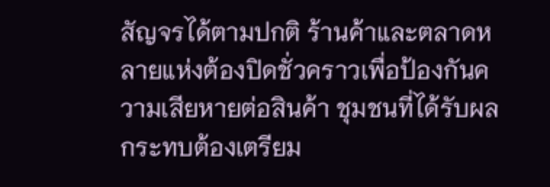สัญจรได้ตามปกติ ร้านค้าและตลาดหลายแห่งต้องปิดชั่วคราวเพื่อป้องกันความเสียหายต่อสินค้า ชุมชนที่ได้รับผลกระทบต้องเตรียม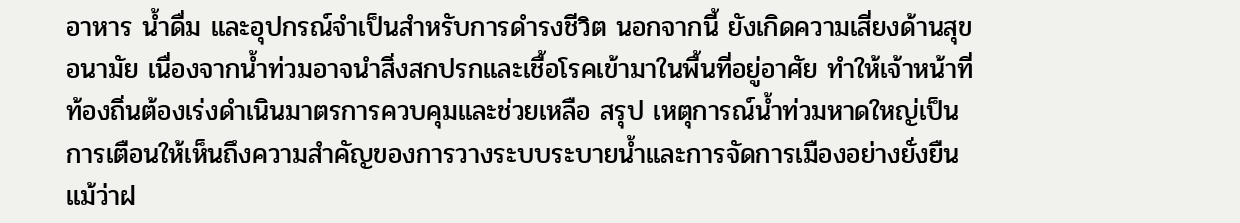อาหาร น้ำดื่ม และอุปกรณ์จำเป็นสำหรับการดำรงชีวิต นอกจากนี้ ยังเกิดความเสี่ยงด้านสุขอนามัย เนื่องจากน้ำท่วมอาจนำสิ่งสกปรกและเชื้อโรคเข้ามาในพื้นที่อยู่อาศัย ทำให้เจ้าหน้าที่ท้องถิ่นต้องเร่งดำเนินมาตรการควบคุมและช่วยเหลือ สรุป เหตุการณ์น้ำท่วมหาดใหญ่เป็นการเตือนให้เห็นถึงความสำคัญของการวางระบบระบายน้ำและการจัดการเมืองอย่างยั่งยืน แม้ว่าฝ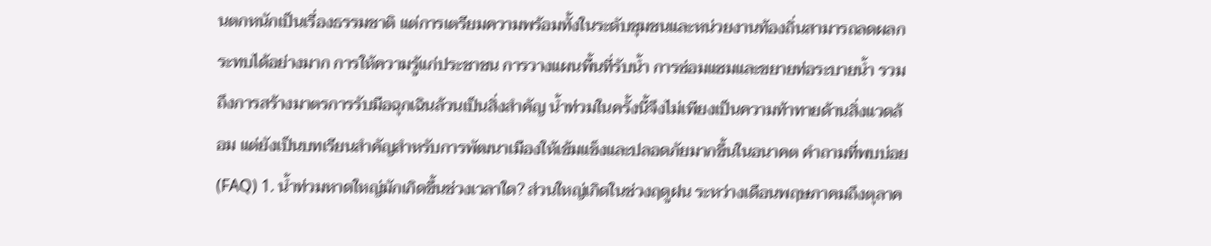นตกหนักเป็นเรื่องธรรมชาติ แต่การเตรียมความพร้อมทั้งในระดับชุมชนและหน่วยงานท้องถิ่นสามารถลดผลกระทบได้อย่างมาก การให้ความรู้แก่ประชาชน การวางแผนพื้นที่รับน้ำ การซ่อมแซมและขยายท่อระบายน้ำ รวมถึงการสร้างมาตรการรับมือฉุกเฉินล้วนเป็นสิ่งสำคัญ น้ำท่วมในครั้งนี้จึงไม่เพียงเป็นความท้าทายด้านสิ่งแวดล้อม แต่ยังเป็นบทเรียนสำคัญสำหรับการพัฒนาเมืองให้เข้มแข็งและปลอดภัยมากขึ้นในอนาคต คำถามที่พบบ่อย (FAQ) 1. น้ำท่วมหาดใหญ่มักเกิดขึ้นช่วงเวลาใด? ส่วนใหญ่เกิดในช่วงฤดูฝน ระหว่างเดือนพฤษภาคมถึงตุลาค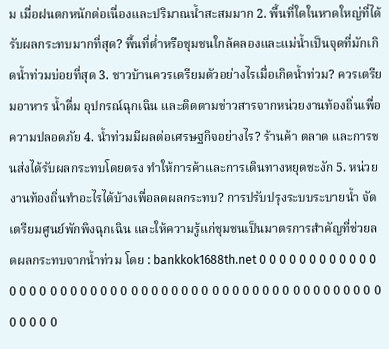ม เมื่อฝนตกหนักต่อเนื่องและปริมาณน้ำสะสมมาก 2. พื้นที่ใดในหาดใหญ่ที่ได้รับผลกระทบมากที่สุด? พื้นที่ต่ำหรือชุมชนใกล้คลองและแม่น้ำเป็นจุดที่มักเกิดน้ำท่วมบ่อยที่สุด 3. ชาวบ้านควรเตรียมตัวอย่างไรเมื่อเกิดน้ำท่วม? ควรเตรียมอาหาร น้ำดื่ม อุปกรณ์ฉุกเฉิน และติดตามข่าวสารจากหน่วยงานท้องถิ่นเพื่อความปลอดภัย 4. น้ำท่วมมีผลต่อเศรษฐกิจอย่างไร? ร้านค้า ตลาด และการขนส่งได้รับผลกระทบโดยตรง ทำให้การค้าและการเดินทางหยุดชะงัก 5. หน่วยงานท้องถิ่นทำอะไรได้บ้างเพื่อลดผลกระทบ? การปรับปรุงระบบระบายน้ำ จัดเตรียมศูนย์พักพิงฉุกเฉิน และให้ความรู้แก่ชุมชนเป็นมาตรการสำคัญที่ช่วยลดผลกระทบจากน้ำท่วม โดย : bankkok1688th.net 0 0 0 0 0 0 0 0 0 0 0 0 0 0 0 0 0 0 0 0 0 0 0 0 0 0 0 0 0 0 0 0 0 0 0 0 0 0 0 0 0 0 0 0 0 0 0 0 0 0 0 0 0 0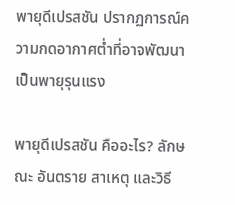พายุดีเปรสชัน ปรากฏการณ์ความกดอากาศต่ำที่อาจพัฒนาเป็นพายุรุนแรง

พายุดีเปรสชัน คืออะไร? ลักษณะ อันตราย สาเหตุ และวิธี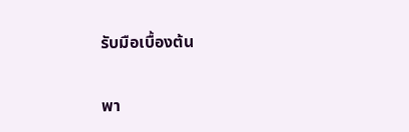รับมือเบื้องต้น

พา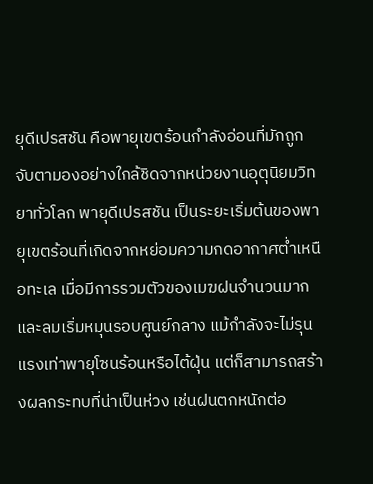ยุดีเปรสชัน คือพายุเขตร้อนกำลังอ่อนที่มักถูกจับตามองอย่างใกล้ชิดจากหน่วยงานอุตุนิยมวิทยาทั่วโลก พายุดีเปรสชัน เป็นระยะเริ่มต้นของพายุเขตร้อนที่เกิดจากหย่อมความกดอากาศต่ำเหนือทะเล เมื่อมีการรวมตัวของเมฆฝนจำนวนมากและลมเริ่มหมุนรอบศูนย์กลาง แม้กำลังจะไม่รุนแรงเท่าพายุโซนร้อนหรือไต้ฝุ่น แต่ก็สามารถสร้างผลกระทบที่น่าเป็นห่วง เช่นฝนตกหนักต่อ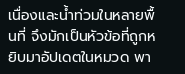เนื่องและน้ำท่วมในหลายพื้นที่ จึงมักเป็นหัวข้อที่ถูกหยิบมาอัปเดตในหมวด พา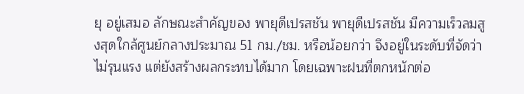ยุ อยู่เสมอ ลักษณะสำคัญของ พายุดีเปรสชัน พายุดีเปรสชัน มีความเร็วลมสูงสุดใกล้ศูนย์กลางประมาณ 51 กม./ชม. หรือน้อยกว่า จึงอยู่ในระดับที่จัดว่าไม่รุนแรง แต่ยังสร้างผลกระทบได้มาก โดยเฉพาะฝนที่ตกหนักต่อ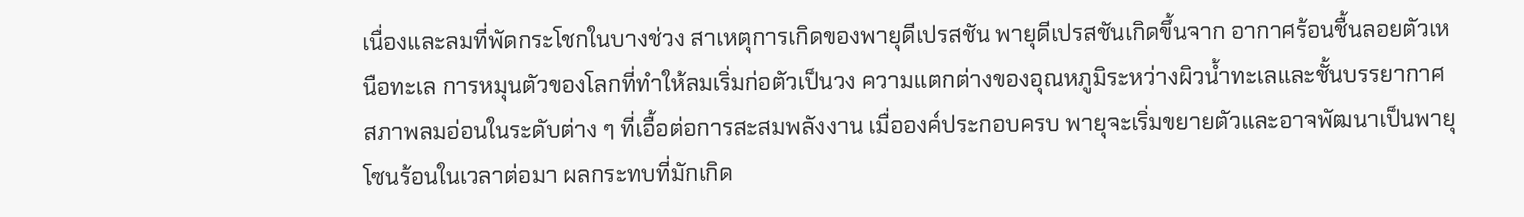เนื่องและลมที่พัดกระโชกในบางช่วง สาเหตุการเกิดของพายุดีเปรสชัน พายุดีเปรสชันเกิดขึ้นจาก อากาศร้อนชื้นลอยตัวเหนือทะเล การหมุนตัวของโลกที่ทำให้ลมเริ่มก่อตัวเป็นวง ความแตกต่างของอุณหภูมิระหว่างผิวน้ำทะเลและชั้นบรรยากาศ สภาพลมอ่อนในระดับต่าง ๆ ที่เอื้อต่อการสะสมพลังงาน เมื่อองค์ประกอบครบ พายุจะเริ่มขยายตัวและอาจพัฒนาเป็นพายุโซนร้อนในเวลาต่อมา ผลกระทบที่มักเกิด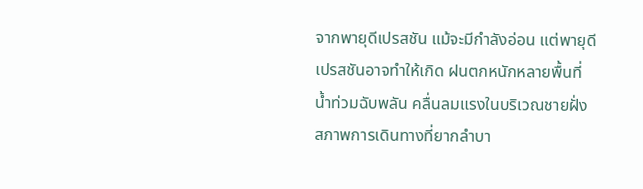จากพายุดีเปรสชัน แม้จะมีกำลังอ่อน แต่พายุดีเปรสชันอาจทำให้เกิด ฝนตกหนักหลายพื้นที่ น้ำท่วมฉับพลัน คลื่นลมแรงในบริเวณชายฝั่ง สภาพการเดินทางที่ยากลำบา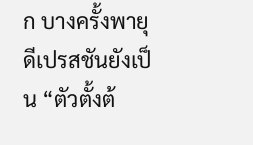ก บางครั้งพายุดีเปรสชันยังเป็น “ตัวตั้งต้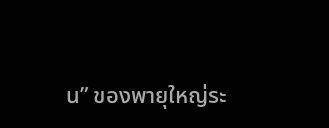น” ของพายุใหญ่ระ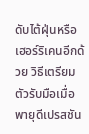ดับไต้ฝุ่นหรือเฮอร์ริเคนอีกด้วย วิธีเตรียมตัวรับมือเมื่อ พายุดีเปรสชัน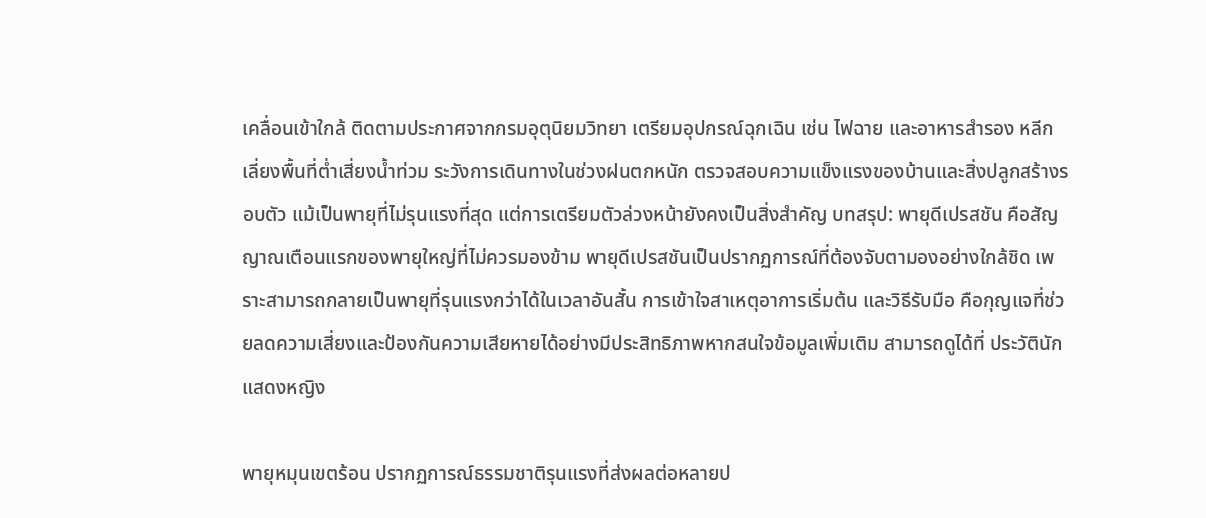เคลื่อนเข้าใกล้ ติดตามประกาศจากกรมอุตุนิยมวิทยา เตรียมอุปกรณ์ฉุกเฉิน เช่น ไฟฉาย และอาหารสำรอง หลีกเลี่ยงพื้นที่ต่ำเสี่ยงน้ำท่วม ระวังการเดินทางในช่วงฝนตกหนัก ตรวจสอบความแข็งแรงของบ้านและสิ่งปลูกสร้างรอบตัว แม้เป็นพายุที่ไม่รุนแรงที่สุด แต่การเตรียมตัวล่วงหน้ายังคงเป็นสิ่งสำคัญ บทสรุป: พายุดีเปรสชัน คือสัญญาณเตือนแรกของพายุใหญ่ที่ไม่ควรมองข้าม พายุดีเปรสชันเป็นปรากฏการณ์ที่ต้องจับตามองอย่างใกล้ชิด เพราะสามารถกลายเป็นพายุที่รุนแรงกว่าได้ในเวลาอันสั้น การเข้าใจสาเหตุอาการเริ่มต้น และวิธีรับมือ คือกุญแจที่ช่วยลดความเสี่ยงและป้องกันความเสียหายได้อย่างมีประสิทธิภาพหากสนใจข้อมูลเพิ่มเติม สามารถดูได้ที่ ประวัตินักแสดงหญิง

พายุหมุนเขตร้อน ปรากฏการณ์ธรรมชาติรุนแรงที่ส่งผลต่อหลายป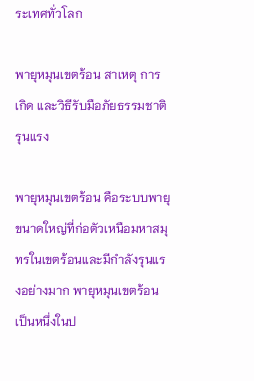ระเทศทั่วโลก

พายุหมุนเขตร้อน สาเหตุ การเกิด และวิธีรับมือภัยธรรมชาติรุนแรง

พายุหมุนเขตร้อน คือระบบพายุขนาดใหญ่ที่ก่อตัวเหนือมหาสมุทรในเขตร้อนและมีกำลังรุนแรงอย่างมาก พายุหมุนเขตร้อน เป็นหนึ่งในป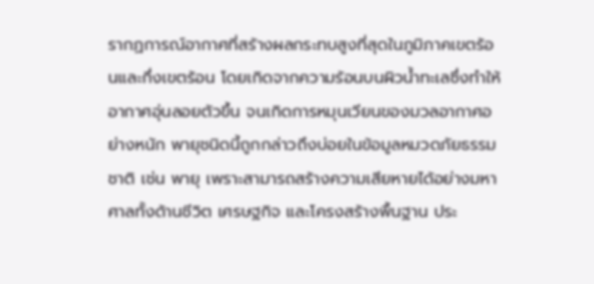รากฏการณ์อากาศที่สร้างผลกระทบสูงที่สุดในภูมิภาคเขตร้อนและกึ่งเขตร้อน โดยเกิดจากความร้อนบนผิวน้ำทะเลซึ่งทำให้อากาศอุ่นลอยตัวขึ้น จนเกิดการหมุนเวียนของมวลอากาศอย่างหนัก พายุชนิดนี้ถูกกล่าวถึงบ่อยในข้อมูลหมวดภัยธรรมชาติ เช่น พายุ เพราะสามารถสร้างความเสียหายได้อย่างมหาศาลทั้งด้านชีวิต เศรษฐกิจ และโครงสร้างพื้นฐาน ประ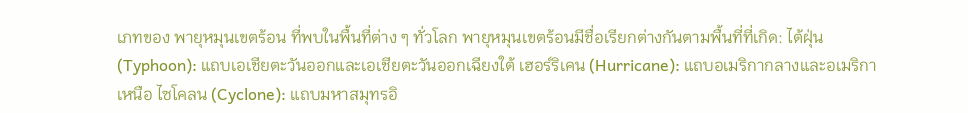เภทของ พายุหมุนเขตร้อน ที่พบในพื้นที่ต่าง ๆ ทั่วโลก พายุหมุนเขตร้อนมีชื่อเรียกต่างกันตามพื้นที่ที่เกิด: ไต้ฝุ่น (Typhoon): แถบเอเชียตะวันออกและเอเชียตะวันออกเฉียงใต้ เฮอร์ริเคน (Hurricane): แถบอเมริกากลางและอเมริกาเหนือ ไซโคลน (Cyclone): แถบมหาสมุทรอิ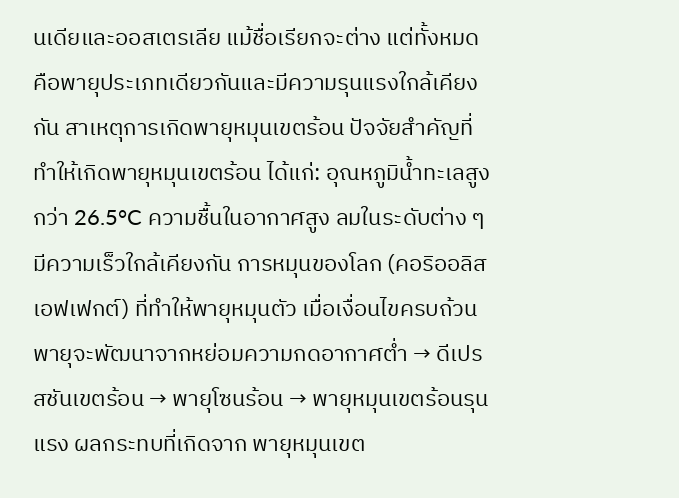นเดียและออสเตรเลีย แม้ชื่อเรียกจะต่าง แต่ทั้งหมดคือพายุประเภทเดียวกันและมีความรุนแรงใกล้เคียงกัน สาเหตุการเกิดพายุหมุนเขตร้อน ปัจจัยสำคัญที่ทำให้เกิดพายุหมุนเขตร้อน ได้แก่: อุณหภูมิน้ำทะเลสูงกว่า 26.5°C ความชื้นในอากาศสูง ลมในระดับต่าง ๆ มีความเร็วใกล้เคียงกัน การหมุนของโลก (คอริออลิสเอฟเฟกต์) ที่ทำให้พายุหมุนตัว เมื่อเงื่อนไขครบถ้วน พายุจะพัฒนาจากหย่อมความกดอากาศต่ำ → ดีเปรสชันเขตร้อน → พายุโซนร้อน → พายุหมุนเขตร้อนรุนแรง ผลกระทบที่เกิดจาก พายุหมุนเขต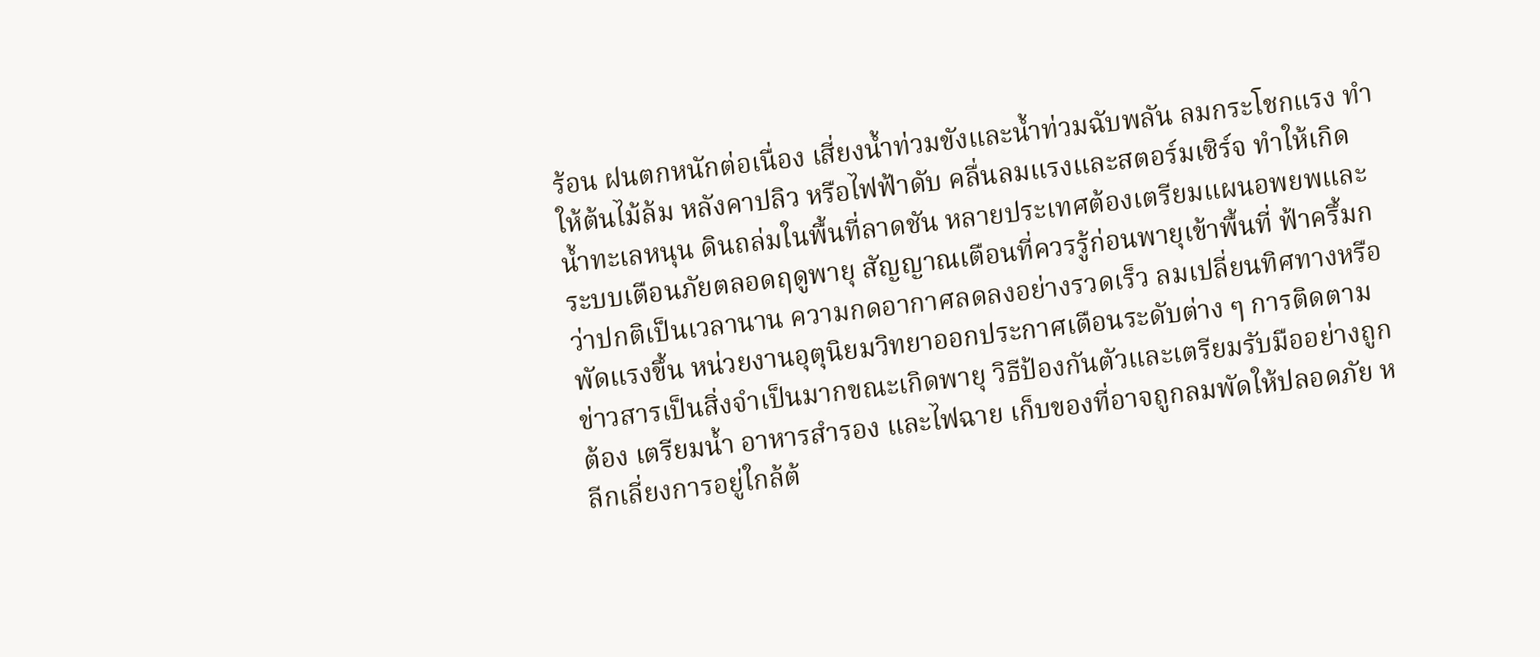ร้อน ฝนตกหนักต่อเนื่อง เสี่ยงน้ำท่วมขังและน้ำท่วมฉับพลัน ลมกระโชกแรง ทำให้ต้นไม้ล้ม หลังคาปลิว หรือไฟฟ้าดับ คลื่นลมแรงและสตอร์มเซิร์จ ทำให้เกิดน้ำทะเลหนุน ดินถล่มในพื้นที่ลาดชัน หลายประเทศต้องเตรียมแผนอพยพและระบบเตือนภัยตลอดฤดูพายุ สัญญาณเตือนที่ควรรู้ก่อนพายุเข้าพื้นที่ ฟ้าครึ้มกว่าปกติเป็นเวลานาน ความกดอากาศลดลงอย่างรวดเร็ว ลมเปลี่ยนทิศทางหรือพัดแรงขึ้น หน่วยงานอุตุนิยมวิทยาออกประกาศเตือนระดับต่าง ๆ การติดตามข่าวสารเป็นสิ่งจำเป็นมากขณะเกิดพายุ วิธีป้องกันตัวและเตรียมรับมืออย่างถูกต้อง เตรียมน้ำ อาหารสำรอง และไฟฉาย เก็บของที่อาจถูกลมพัดให้ปลอดภัย หลีกเลี่ยงการอยู่ใกล้ต้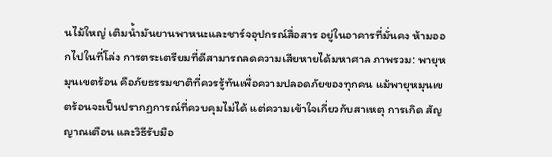นไม้ใหญ่ เติมน้ำมันยานพาหนะและชาร์จอุปกรณ์สื่อสาร อยู่ในอาคารที่มั่นคง ห้ามออกไปในที่โล่ง การตระเตรียมที่ดีสามารถลดความเสียหายได้มหาศาล ภาพรวม: พายุหมุนเขตร้อน คือภัยธรรมชาติที่ควรรู้ทันเพื่อความปลอดภัยของทุกคน แม้พายุหมุนเขตร้อนจะเป็นปรากฏการณ์ที่ควบคุมไม่ได้ แต่ความเข้าใจเกี่ยวกับสาเหตุ การเกิด สัญญาณเตือน และวิธีรับมือ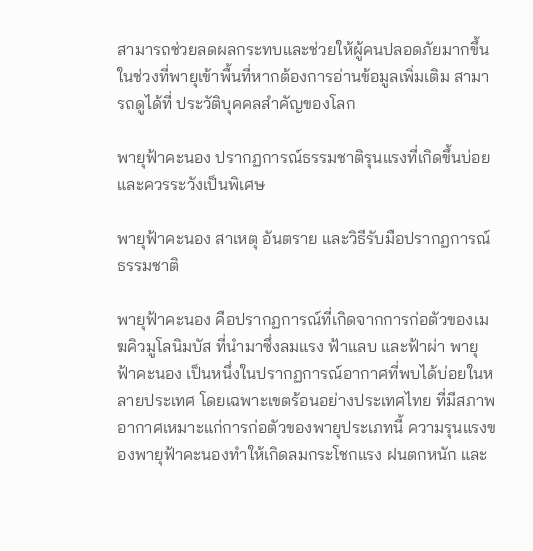สามารถช่วยลดผลกระทบและช่วยให้ผู้คนปลอดภัยมากขึ้นในช่วงที่พายุเข้าพื้นที่หากต้องการอ่านข้อมูลเพิ่มเติม สามารถดูได้ที่ ประวัติบุคคลสำคัญของโลก

พายุฟ้าคะนอง ปรากฏการณ์ธรรมชาติรุนแรงที่เกิดขึ้นบ่อยและควรระวังเป็นพิเศษ

พายุฟ้าคะนอง สาเหตุ อันตราย และวิธีรับมือปรากฏการณ์ธรรมชาติ

พายุฟ้าคะนอง คือปรากฏการณ์ที่เกิดจากการก่อตัวของเมฆคิวมูโลนิมบัส ที่นำมาซึ่งลมแรง ฟ้าแลบ และฟ้าผ่า พายุฟ้าคะนอง เป็นหนึ่งในปรากฏการณ์อากาศที่พบได้บ่อยในหลายประเทศ โดยเฉพาะเขตร้อนอย่างประเทศไทย ที่มีสภาพอากาศเหมาะแก่การก่อตัวของพายุประเภทนี้ ความรุนแรงของพายุฟ้าคะนองทำให้เกิดลมกระโชกแรง ฝนตกหนัก และ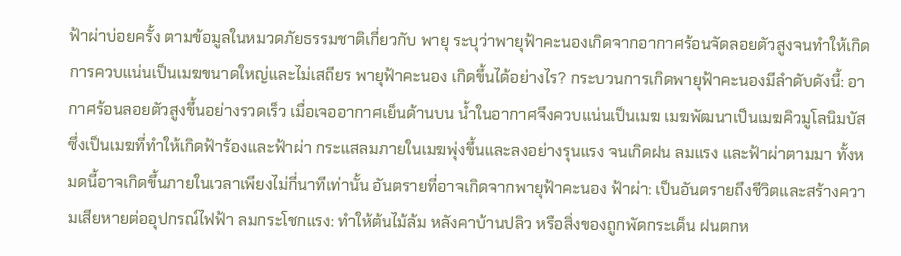ฟ้าผ่าบ่อยครั้ง ตามข้อมูลในหมวดภัยธรรมชาติเกี่ยวกับ พายุ ระบุว่าพายุฟ้าคะนองเกิดจากอากาศร้อนจัดลอยตัวสูงจนทำให้เกิดการควบแน่นเป็นเมฆขนาดใหญ่และไม่เสถียร พายุฟ้าคะนอง เกิดขึ้นได้อย่างไร? กระบวนการเกิดพายุฟ้าคะนองมีลำดับดังนี้: อากาศร้อนลอยตัวสูงขึ้นอย่างรวดเร็ว เมื่อเจออากาศเย็นด้านบน น้ำในอากาศจึงควบแน่นเป็นเมฆ เมฆพัฒนาเป็นเมฆคิวมูโลนิมบัส ซึ่งเป็นเมฆที่ทำให้เกิดฟ้าร้องและฟ้าผ่า กระแสลมภายในเมฆพุ่งขึ้นและลงอย่างรุนแรง จนเกิดฝน ลมแรง และฟ้าผ่าตามมา ทั้งหมดนี้อาจเกิดขึ้นภายในเวลาเพียงไม่กี่นาทีเท่านั้น อันตรายที่อาจเกิดจากพายุฟ้าคะนอง ฟ้าผ่า: เป็นอันตรายถึงชีวิตและสร้างความเสียหายต่ออุปกรณ์ไฟฟ้า ลมกระโชกแรง: ทำให้ต้นไม้ล้ม หลังคาบ้านปลิว หรือสิ่งของถูกพัดกระเด็น ฝนตกห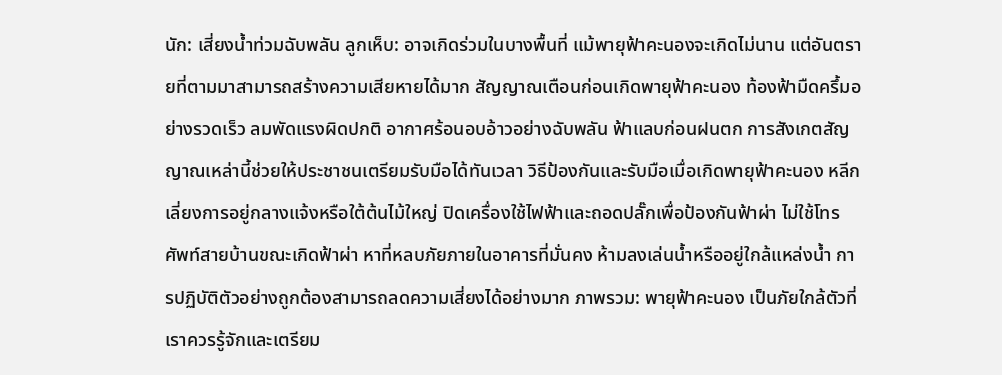นัก: เสี่ยงน้ำท่วมฉับพลัน ลูกเห็บ: อาจเกิดร่วมในบางพื้นที่ แม้พายุฟ้าคะนองจะเกิดไม่นาน แต่อันตรายที่ตามมาสามารถสร้างความเสียหายได้มาก สัญญาณเตือนก่อนเกิดพายุฟ้าคะนอง ท้องฟ้ามืดครึ้มอย่างรวดเร็ว ลมพัดแรงผิดปกติ อากาศร้อนอบอ้าวอย่างฉับพลัน ฟ้าแลบก่อนฝนตก การสังเกตสัญญาณเหล่านี้ช่วยให้ประชาชนเตรียมรับมือได้ทันเวลา วิธีป้องกันและรับมือเมื่อเกิดพายุฟ้าคะนอง หลีกเลี่ยงการอยู่กลางแจ้งหรือใต้ต้นไม้ใหญ่ ปิดเครื่องใช้ไฟฟ้าและถอดปลั๊กเพื่อป้องกันฟ้าผ่า ไม่ใช้โทรศัพท์สายบ้านขณะเกิดฟ้าผ่า หาที่หลบภัยภายในอาคารที่มั่นคง ห้ามลงเล่นน้ำหรืออยู่ใกล้แหล่งน้ำ การปฏิบัติตัวอย่างถูกต้องสามารถลดความเสี่ยงได้อย่างมาก ภาพรวม: พายุฟ้าคะนอง เป็นภัยใกล้ตัวที่เราควรรู้จักและเตรียม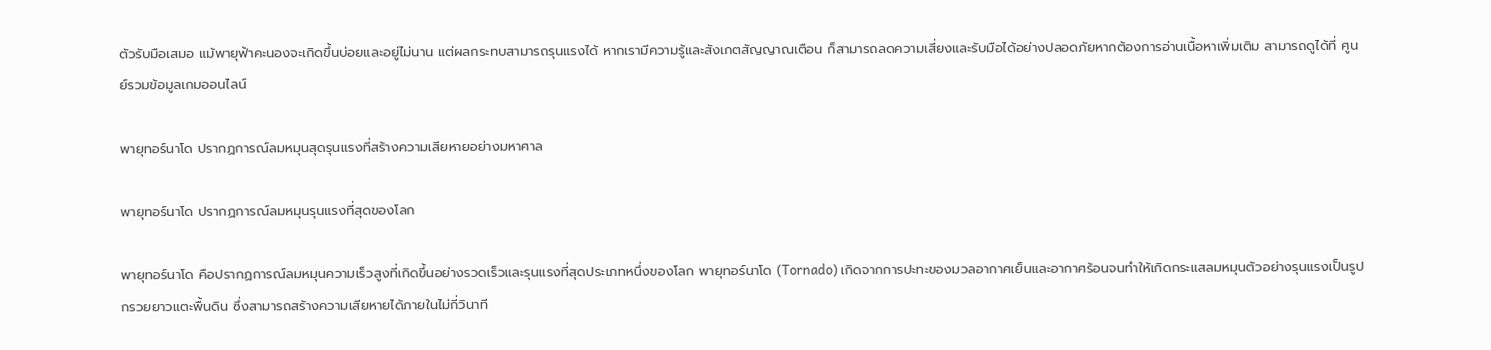ตัวรับมือเสมอ แม้พายุฟ้าคะนองจะเกิดขึ้นบ่อยและอยู่ไม่นาน แต่ผลกระทบสามารถรุนแรงได้ หากเรามีความรู้และสังเกตสัญญาณเตือน ก็สามารถลดความเสี่ยงและรับมือได้อย่างปลอดภัยหากต้องการอ่านเนื้อหาเพิ่มเติม สามารถดูได้ที่ ศูนย์รวมข้อมูลเกมออนไลน์

พายุทอร์นาโด ปรากฏการณ์ลมหมุนสุดรุนแรงที่สร้างความเสียหายอย่างมหาศาล

พายุทอร์นาโด ปรากฏการณ์ลมหมุนรุนแรงที่สุดของโลก

พายุทอร์นาโด คือปรากฏการณ์ลมหมุนความเร็วสูงที่เกิดขึ้นอย่างรวดเร็วและรุนแรงที่สุดประเภทหนึ่งของโลก พายุทอร์นาโด (Tornado) เกิดจากการปะทะของมวลอากาศเย็นและอากาศร้อนจนทำให้เกิดกระแสลมหมุนตัวอย่างรุนแรงเป็นรูปกรวยยาวแตะพื้นดิน ซึ่งสามารถสร้างความเสียหายได้ภายในไม่กี่วินาที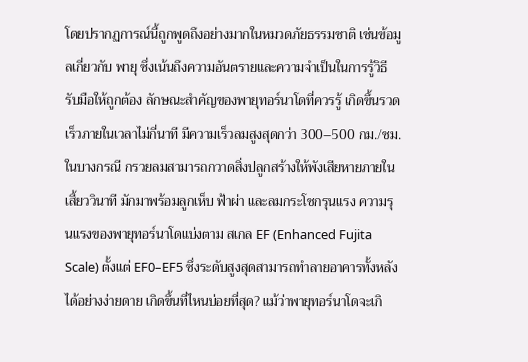โดยปรากฏการณ์นี้ถูกพูดถึงอย่างมากในหมวดภัยธรรมชาติ เช่นข้อมูลเกี่ยวกับ พายุ ซึ่งเน้นถึงความอันตรายและความจำเป็นในการรู้วิธีรับมือให้ถูกต้อง ลักษณะสำคัญของพายุทอร์นาโดที่ควรรู้ เกิดขึ้นรวดเร็วภายในเวลาไม่กี่นาที มีความเร็วลมสูงสุดกว่า 300–500 กม./ชม. ในบางกรณี กรวยลมสามารถกวาดสิ่งปลูกสร้างให้พังเสียหายภายในเสี้ยววินาที มักมาพร้อมลูกเห็บ ฟ้าผ่า และลมกระโชกรุนแรง ความรุนแรงของพายุทอร์นาโดแบ่งตาม สเกล EF (Enhanced Fujita Scale) ตั้งแต่ EF0–EF5 ซึ่งระดับสูงสุดสามารถทำลายอาคารทั้งหลังได้อย่างง่ายดาย เกิดขึ้นที่ไหนบ่อยที่สุด? แม้ว่าพายุทอร์นาโดจะเกิ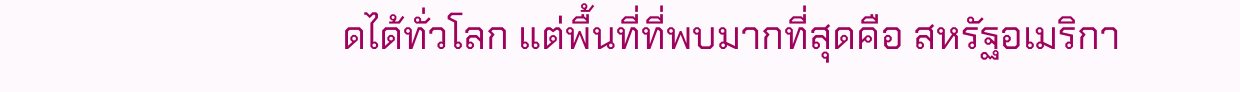ดได้ทั่วโลก แต่พื้นที่ที่พบมากที่สุดคือ สหรัฐอเมริกา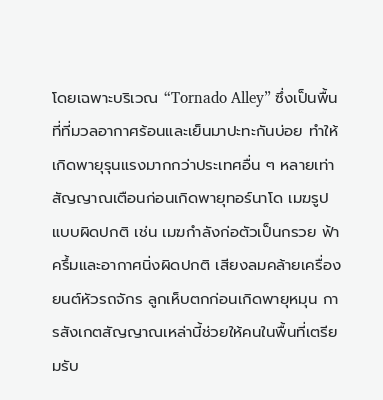โดยเฉพาะบริเวณ “Tornado Alley” ซึ่งเป็นพื้นที่ที่มวลอากาศร้อนและเย็นมาปะทะกันบ่อย ทำให้เกิดพายุรุนแรงมากกว่าประเทศอื่น ๆ หลายเท่า สัญญาณเตือนก่อนเกิดพายุทอร์นาโด เมฆรูปแบบผิดปกติ เช่น เมฆกำลังก่อตัวเป็นกรวย ฟ้าครึ้มและอากาศนิ่งผิดปกติ เสียงลมคล้ายเครื่องยนต์หัวรถจักร ลูกเห็บตกก่อนเกิดพายุหมุน การสังเกตสัญญาณเหล่านี้ช่วยให้คนในพื้นที่เตรียมรับ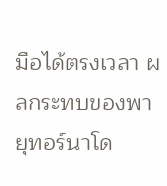มือได้ตรงเวลา ผลกระทบของพายุทอร์นาโด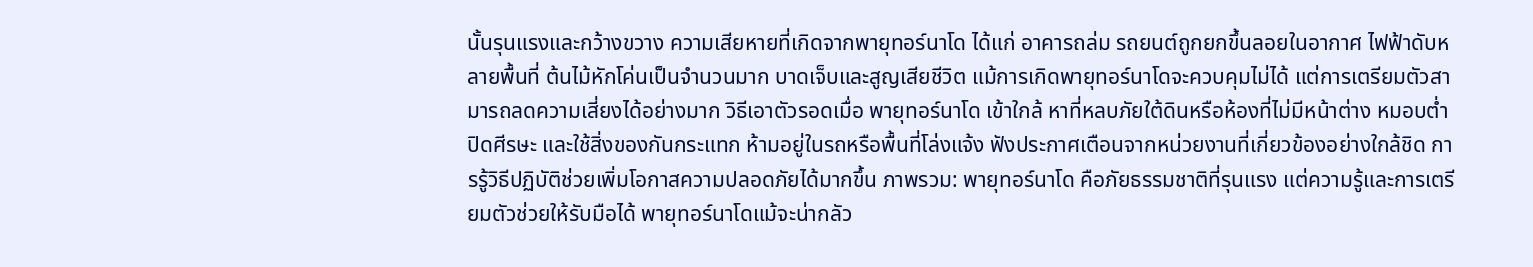นั้นรุนแรงและกว้างขวาง ความเสียหายที่เกิดจากพายุทอร์นาโด ได้แก่ อาคารถล่ม รถยนต์ถูกยกขึ้นลอยในอากาศ ไฟฟ้าดับหลายพื้นที่ ต้นไม้หักโค่นเป็นจำนวนมาก บาดเจ็บและสูญเสียชีวิต แม้การเกิดพายุทอร์นาโดจะควบคุมไม่ได้ แต่การเตรียมตัวสามารถลดความเสี่ยงได้อย่างมาก วิธีเอาตัวรอดเมื่อ พายุทอร์นาโด เข้าใกล้ หาที่หลบภัยใต้ดินหรือห้องที่ไม่มีหน้าต่าง หมอบต่ำ ปิดศีรษะ และใช้สิ่งของกันกระแทก ห้ามอยู่ในรถหรือพื้นที่โล่งแจ้ง ฟังประกาศเตือนจากหน่วยงานที่เกี่ยวข้องอย่างใกล้ชิด การรู้วิธีปฏิบัติช่วยเพิ่มโอกาสความปลอดภัยได้มากขึ้น ภาพรวม: พายุทอร์นาโด คือภัยธรรมชาติที่รุนแรง แต่ความรู้และการเตรียมตัวช่วยให้รับมือได้ พายุทอร์นาโดแม้จะน่ากลัว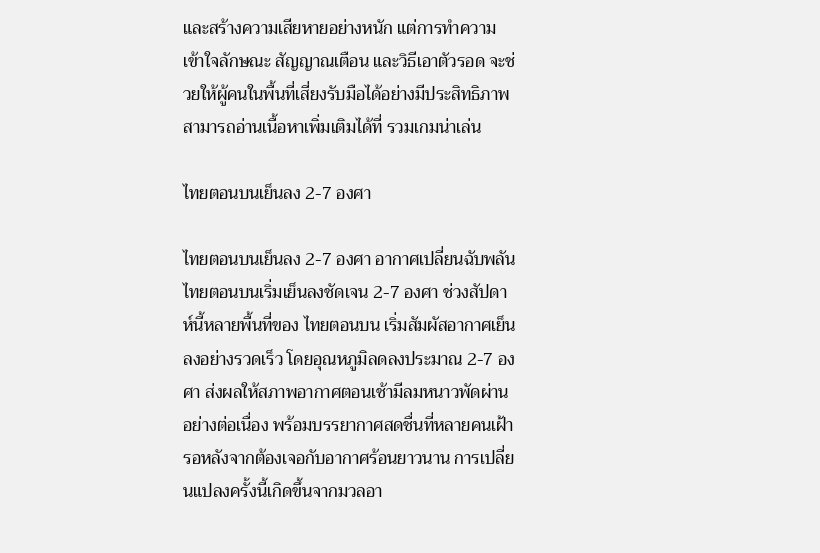และสร้างความเสียหายอย่างหนัก แต่การทำความเข้าใจลักษณะ สัญญาณเตือน และวิธีเอาตัวรอด จะช่วยให้ผู้คนในพื้นที่เสี่ยงรับมือได้อย่างมีประสิทธิภาพสามารถอ่านเนื้อหาเพิ่มเติมได้ที่ รวมเกมน่าเล่น

ไทยตอนบนเย็นลง 2-7 องศา

ไทยตอนบนเย็นลง 2-7 องศา อากาศเปลี่ยนฉับพลัน ไทยตอนบนเริ่มเย็นลงชัดเจน 2-7 องศา ช่วงสัปดาห์นี้หลายพื้นที่ของ ไทยตอนบน เริ่มสัมผัสอากาศเย็นลงอย่างรวดเร็ว โดยอุณหภูมิลดลงประมาณ 2-7 องศา ส่งผลให้สภาพอากาศตอนเช้ามีลมหนาวพัดผ่านอย่างต่อเนื่อง พร้อมบรรยากาศสดชื่นที่หลายคนเฝ้ารอหลังจากต้องเจอกับอากาศร้อนยาวนาน การเปลี่ยนแปลงครั้งนี้เกิดขึ้นจากมวลอา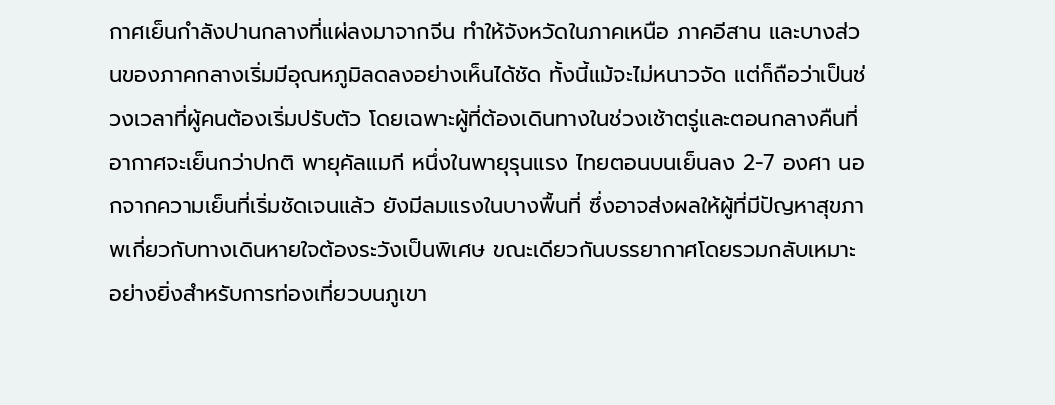กาศเย็นกำลังปานกลางที่แผ่ลงมาจากจีน ทำให้จังหวัดในภาคเหนือ ภาคอีสาน และบางส่วนของภาคกลางเริ่มมีอุณหภูมิลดลงอย่างเห็นได้ชัด ทั้งนี้แม้จะไม่หนาวจัด แต่ก็ถือว่าเป็นช่วงเวลาที่ผู้คนต้องเริ่มปรับตัว โดยเฉพาะผู้ที่ต้องเดินทางในช่วงเช้าตรู่และตอนกลางคืนที่อากาศจะเย็นกว่าปกติ พายุคัลแมกี หนึ่งในพายุรุนแรง ไทยตอนบนเย็นลง 2-7 องศา นอกจากความเย็นที่เริ่มชัดเจนแล้ว ยังมีลมแรงในบางพื้นที่ ซึ่งอาจส่งผลให้ผู้ที่มีปัญหาสุขภาพเกี่ยวกับทางเดินหายใจต้องระวังเป็นพิเศษ ขณะเดียวกันบรรยากาศโดยรวมกลับเหมาะอย่างยิ่งสำหรับการท่องเที่ยวบนภูเขา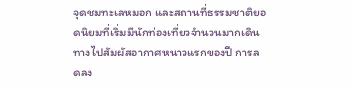จุดชมทะเลหมอก และสถานที่ธรรมชาติยอดนิยมที่เริ่มมีนักท่องเที่ยวจำนวนมากเดินทางไปสัมผัสอากาศหนาวแรกของปี การลดลง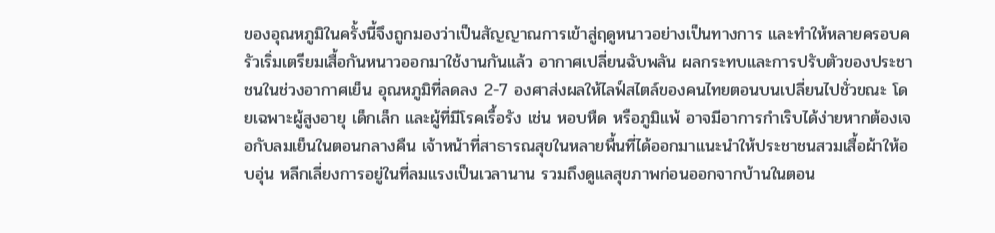ของอุณหภูมิในครั้งนี้จึงถูกมองว่าเป็นสัญญาณการเข้าสู่ฤดูหนาวอย่างเป็นทางการ และทำให้หลายครอบครัวเริ่มเตรียมเสื้อกันหนาวออกมาใช้งานกันแล้ว อากาศเปลี่ยนฉับพลัน ผลกระทบและการปรับตัวของประชาชนในช่วงอากาศเย็น อุณหภูมิที่ลดลง 2-7 องศาส่งผลให้ไลฟ์สไตล์ของคนไทยตอนบนเปลี่ยนไปชั่วขณะ โดยเฉพาะผู้สูงอายุ เด็กเล็ก และผู้ที่มีโรคเรื้อรัง เช่น หอบหืด หรือภูมิแพ้ อาจมีอาการกำเริบได้ง่ายหากต้องเจอกับลมเย็นในตอนกลางคืน เจ้าหน้าที่สาธารณสุขในหลายพื้นที่ได้ออกมาแนะนำให้ประชาชนสวมเสื้อผ้าให้อบอุ่น หลีกเลี่ยงการอยู่ในที่ลมแรงเป็นเวลานาน รวมถึงดูแลสุขภาพก่อนออกจากบ้านในตอน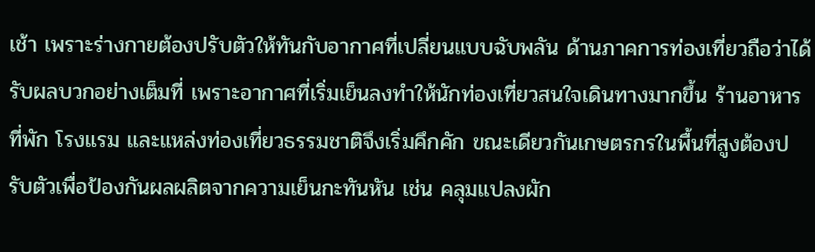เช้า เพราะร่างกายต้องปรับตัวให้ทันกับอากาศที่เปลี่ยนแบบฉับพลัน ด้านภาคการท่องเที่ยวถือว่าได้รับผลบวกอย่างเต็มที่ เพราะอากาศที่เริ่มเย็นลงทำให้นักท่องเที่ยวสนใจเดินทางมากขึ้น ร้านอาหาร ที่พัก โรงแรม และแหล่งท่องเที่ยวธรรมชาติจึงเริ่มคึกคัก ขณะเดียวกันเกษตรกรในพื้นที่สูงต้องปรับตัวเพื่อป้องกันผลผลิตจากความเย็นกะทันหัน เช่น คลุมแปลงผัก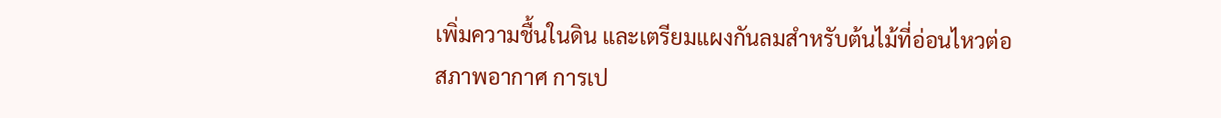เพิ่มความชื้นในดิน และเตรียมแผงกันลมสำหรับต้นไม้ที่อ่อนไหวต่อสภาพอากาศ การเป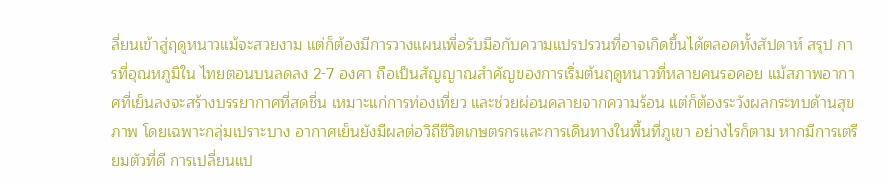ลี่ยนเข้าสู่ฤดูหนาวแม้จะสวยงาม แต่ก็ต้องมีการวางแผนเพื่อรับมือกับความแปรปรวนที่อาจเกิดขึ้นได้ตลอดทั้งสัปดาห์ สรุป การที่อุณหภูมิใน ไทยตอนบนลดลง 2-7 องศา ถือเป็นสัญญาณสำคัญของการเริ่มต้นฤดูหนาวที่หลายคนรอคอย แม้สภาพอากาศที่เย็นลงจะสร้างบรรยากาศที่สดชื่น เหมาะแก่การท่องเที่ยว และช่วยผ่อนคลายจากความร้อน แต่ก็ต้องระวังผลกระทบด้านสุขภาพ โดยเฉพาะกลุ่มเปราะบาง อากาศเย็นยังมีผลต่อวิถีชีวิตเกษตรกรและการเดินทางในพื้นที่ภูเขา อย่างไรก็ตาม หากมีการเตรียมตัวที่ดี การเปลี่ยนแป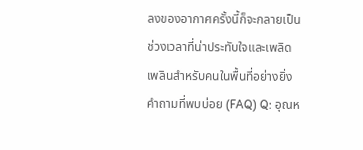ลงของอากาศครั้งนี้ก็จะกลายเป็นช่วงเวลาที่น่าประทับใจและเพลิดเพลินสำหรับคนในพื้นที่อย่างยิ่ง คำถามที่พบบ่อย (FAQ) Q: อุณห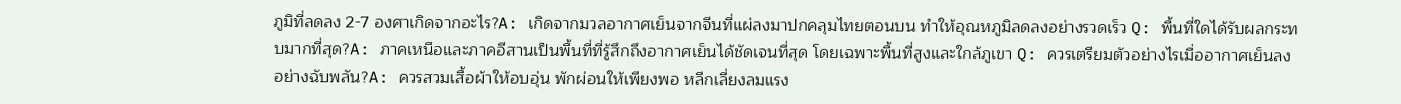ภูมิที่ลดลง 2-7 องศาเกิดจากอะไร?A: เกิดจากมวลอากาศเย็นจากจีนที่แผ่ลงมาปกคลุมไทยตอนบน ทำให้อุณหภูมิลดลงอย่างรวดเร็ว Q: พื้นที่ใดได้รับผลกระทบมากที่สุด?A: ภาคเหนือและภาคอีสานเป็นพื้นที่ที่รู้สึกถึงอากาศเย็นได้ชัดเจนที่สุด โดยเฉพาะพื้นที่สูงและใกล้ภูเขา Q: ควรเตรียมตัวอย่างไรเมื่ออากาศเย็นลงอย่างฉับพลัน?A: ควรสวมเสื้อผ้าให้อบอุ่น พักผ่อนให้เพียงพอ หลีกเลี่ยงลมแรง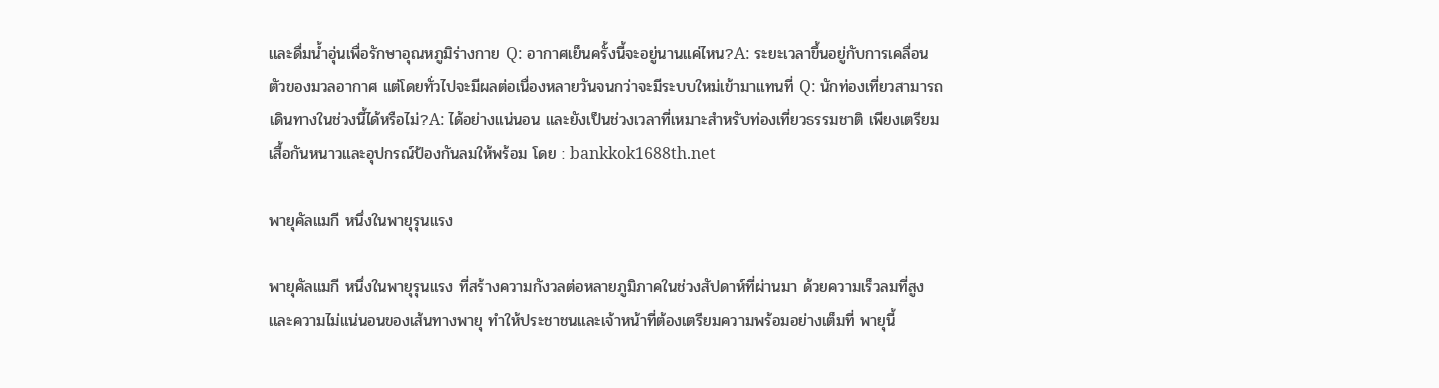และดื่มน้ำอุ่นเพื่อรักษาอุณหภูมิร่างกาย Q: อากาศเย็นครั้งนี้จะอยู่นานแค่ไหน?A: ระยะเวลาขึ้นอยู่กับการเคลื่อนตัวของมวลอากาศ แต่โดยทั่วไปจะมีผลต่อเนื่องหลายวันจนกว่าจะมีระบบใหม่เข้ามาแทนที่ Q: นักท่องเที่ยวสามารถเดินทางในช่วงนี้ได้หรือไม่?A: ได้อย่างแน่นอน และยังเป็นช่วงเวลาที่เหมาะสำหรับท่องเที่ยวธรรมชาติ เพียงเตรียมเสื้อกันหนาวและอุปกรณ์ป้องกันลมให้พร้อม โดย : bankkok1688th.net

พายุคัลแมกี หนึ่งในพายุรุนแรง

พายุคัลแมกี หนึ่งในพายุรุนแรง ที่สร้างความกังวลต่อหลายภูมิภาคในช่วงสัปดาห์ที่ผ่านมา ด้วยความเร็วลมที่สูงและความไม่แน่นอนของเส้นทางพายุ ทำให้ประชาชนและเจ้าหน้าที่ต้องเตรียมความพร้อมอย่างเต็มที่ พายุนี้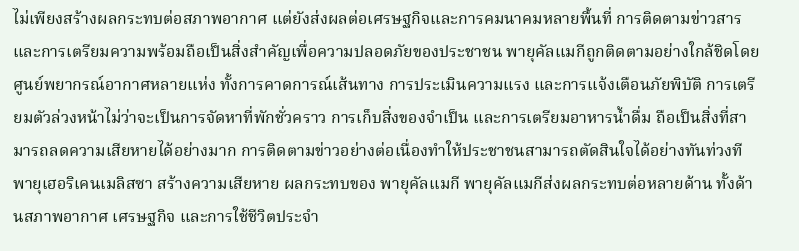ไม่เพียงสร้างผลกระทบต่อสภาพอากาศ แต่ยังส่งผลต่อเศรษฐกิจและการคมนาคมหลายพื้นที่ การติดตามข่าวสารและการเตรียมความพร้อมถือเป็นสิ่งสำคัญเพื่อความปลอดภัยของประชาชน พายุคัลแมกีถูกติดตามอย่างใกล้ชิดโดยศูนย์พยากรณ์อากาศหลายแห่ง ทั้งการคาดการณ์เส้นทาง การประเมินความแรง และการแจ้งเตือนภัยพิบัติ การเตรียมตัวล่วงหน้าไม่ว่าจะเป็นการจัดหาที่พักชั่วคราว การเก็บสิ่งของจำเป็น และการเตรียมอาหารน้ำดื่ม ถือเป็นสิ่งที่สามารถลดความเสียหายได้อย่างมาก การติดตามข่าวอย่างต่อเนื่องทำให้ประชาชนสามารถตัดสินใจได้อย่างทันท่วงที พายุเฮอริเคนเมลิสซา สร้างความเสียหาย ผลกระทบของ พายุคัลแมกี พายุคัลแมกีส่งผลกระทบต่อหลายด้าน ทั้งด้านสภาพอากาศ เศรษฐกิจ และการใช้ชีวิตประจำ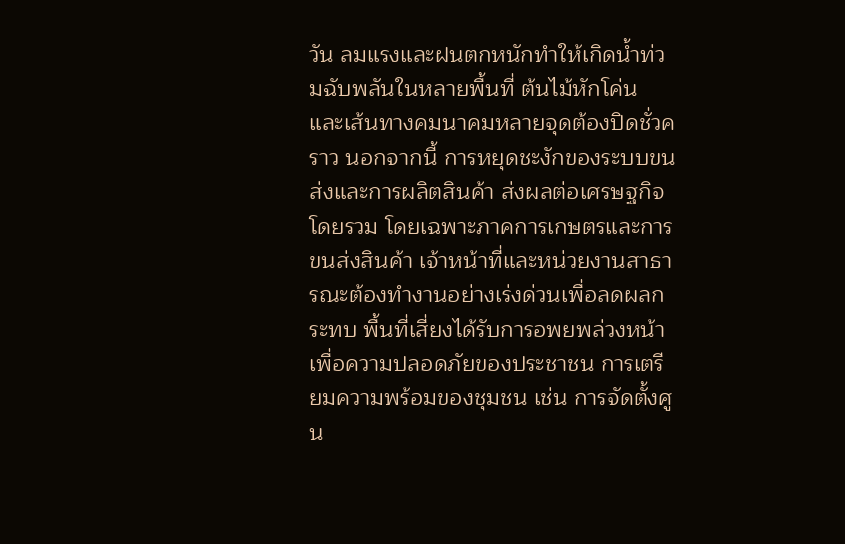วัน ลมแรงและฝนตกหนักทำให้เกิดน้ำท่วมฉับพลันในหลายพื้นที่ ต้นไม้หักโค่น และเส้นทางคมนาคมหลายจุดต้องปิดชั่วคราว นอกจากนี้ การหยุดชะงักของระบบขนส่งและการผลิตสินค้า ส่งผลต่อเศรษฐกิจโดยรวม โดยเฉพาะภาคการเกษตรและการขนส่งสินค้า เจ้าหน้าที่และหน่วยงานสาธารณะต้องทำงานอย่างเร่งด่วนเพื่อลดผลกระทบ พื้นที่เสี่ยงได้รับการอพยพล่วงหน้าเพื่อความปลอดภัยของประชาชน การเตรียมความพร้อมของชุมชน เช่น การจัดตั้งศูน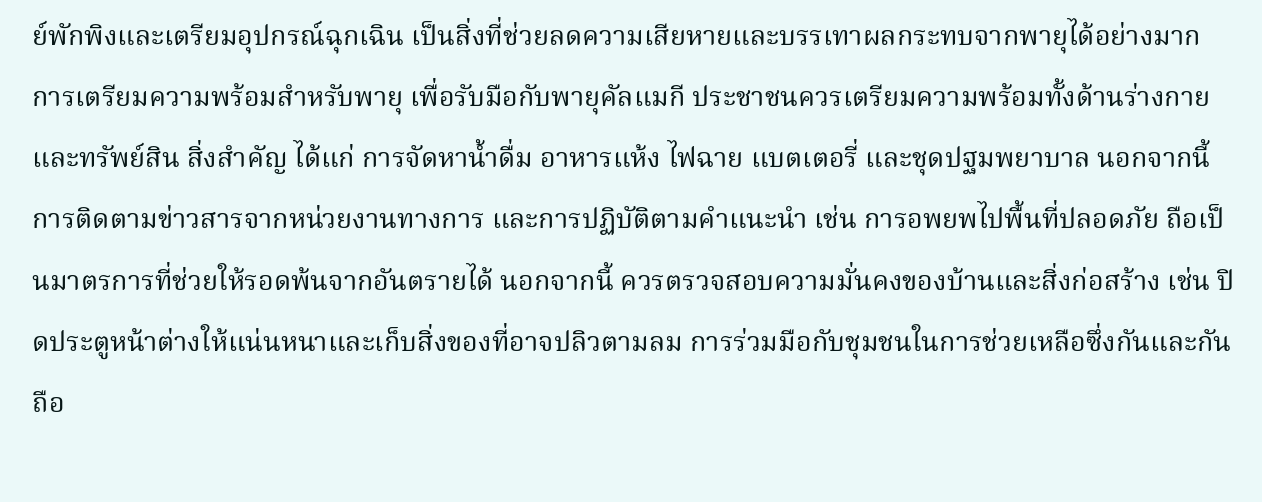ย์พักพิงและเตรียมอุปกรณ์ฉุกเฉิน เป็นสิ่งที่ช่วยลดความเสียหายและบรรเทาผลกระทบจากพายุได้อย่างมาก การเตรียมความพร้อมสำหรับพายุ เพื่อรับมือกับพายุคัลแมกี ประชาชนควรเตรียมความพร้อมทั้งด้านร่างกายและทรัพย์สิน สิ่งสำคัญ ได้แก่ การจัดหาน้ำดื่ม อาหารแห้ง ไฟฉาย แบตเตอรี่ และชุดปฐมพยาบาล นอกจากนี้ การติดตามข่าวสารจากหน่วยงานทางการ และการปฏิบัติตามคำแนะนำ เช่น การอพยพไปพื้นที่ปลอดภัย ถือเป็นมาตรการที่ช่วยให้รอดพ้นจากอันตรายได้ นอกจากนี้ ควรตรวจสอบความมั่นคงของบ้านและสิ่งก่อสร้าง เช่น ปิดประตูหน้าต่างให้แน่นหนาและเก็บสิ่งของที่อาจปลิวตามลม การร่วมมือกับชุมชนในการช่วยเหลือซึ่งกันและกันถือ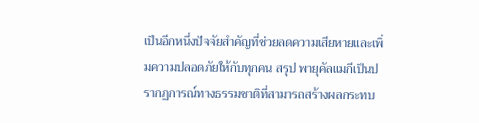เป็นอีกหนึ่งปัจจัยสำคัญที่ช่วยลดความเสียหายและเพิ่มความปลอดภัยให้กับทุกคน สรุป พายุคัลแมกีเป็นปรากฏการณ์ทางธรรมชาติที่สามารถสร้างผลกระทบ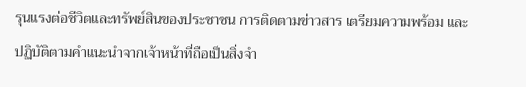รุนแรงต่อชีวิตและทรัพย์สินของประชาชน การติดตามข่าวสาร เตรียมความพร้อม และปฏิบัติตามคำแนะนำจากเจ้าหน้าที่ถือเป็นสิ่งจำ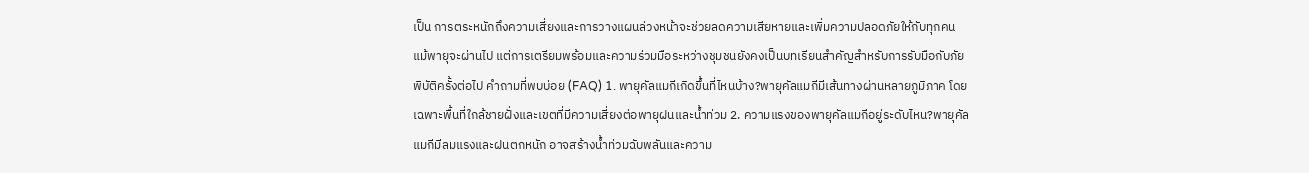เป็น การตระหนักถึงความเสี่ยงและการวางแผนล่วงหน้าจะช่วยลดความเสียหายและเพิ่มความปลอดภัยให้กับทุกคน แม้พายุจะผ่านไป แต่การเตรียมพร้อมและความร่วมมือระหว่างชุมชนยังคงเป็นบทเรียนสำคัญสำหรับการรับมือกับภัยพิบัติครั้งต่อไป คำถามที่พบบ่อย (FAQ) 1. พายุคัลแมกีเกิดขึ้นที่ไหนบ้าง?พายุคัลแมกีมีเส้นทางผ่านหลายภูมิภาค โดยเฉพาะพื้นที่ใกล้ชายฝั่งและเขตที่มีความเสี่ยงต่อพายุฝนและน้ำท่วม 2. ความแรงของพายุคัลแมกีอยู่ระดับไหน?พายุคัลแมกีมีลมแรงและฝนตกหนัก อาจสร้างน้ำท่วมฉับพลันและความ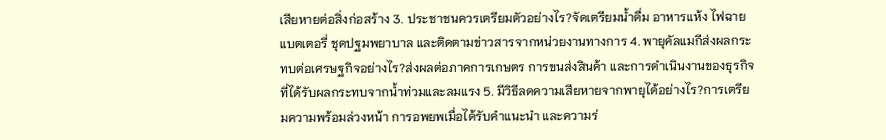เสียหายต่อสิ่งก่อสร้าง 3. ประชาชนควรเตรียมตัวอย่างไร?จัดเตรียมน้ำดื่ม อาหารแห้ง ไฟฉาย แบตเตอรี่ ชุดปฐมพยาบาล และติดตามข่าวสารจากหน่วยงานทางการ 4. พายุคัลแมกีส่งผลกระทบต่อเศรษฐกิจอย่างไร?ส่งผลต่อภาคการเกษตร การขนส่งสินค้า และการดำเนินงานของธุรกิจที่ได้รับผลกระทบจากน้ำท่วมและลมแรง 5. มีวิธีลดความเสียหายจากพายุได้อย่างไร?การเตรียมความพร้อมล่วงหน้า การอพยพเมื่อได้รับคำแนะนำ และความร่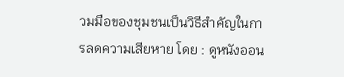วมมือของชุมชนเป็นวิธีสำคัญในการลดความเสียหาย โดย : ดูหนังออน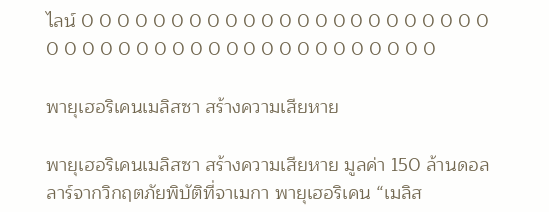ไลน์ 0 0 0 0 0 0 0 0 0 0 0 0 0 0 0 0 0 0 0 0 0 0 0 0 0 0 0 0 0 0 0 0 0 0 0 0 0 0 0 0 0 0 0 0 0

พายุเฮอริเคนเมลิสซา สร้างความเสียหาย

พายุเฮอริเคนเมลิสซา สร้างความเสียหาย มูลค่า 150 ล้านดอลลาร์จากวิกฤตภัยพิบัติที่จาเมกา พายุเฮอริเคน “เมลิส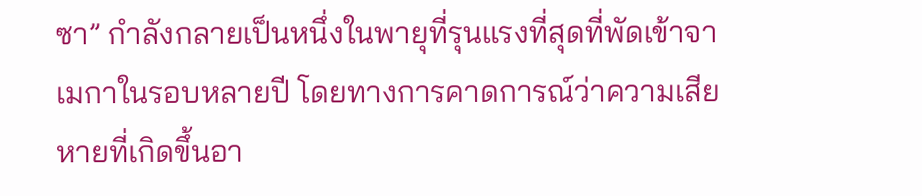ซา” กำลังกลายเป็นหนึ่งในพายุที่รุนแรงที่สุดที่พัดเข้าจาเมกาในรอบหลายปี โดยทางการคาดการณ์ว่าความเสียหายที่เกิดขึ้นอา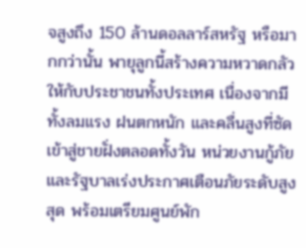จสูงถึง 150 ล้านดอลลาร์สหรัฐ หรือมากกว่านั้น พายุลูกนี้สร้างความหวาดกลัวให้กับประชาชนทั้งประเทศ เนื่องจากมีทั้งลมแรง ฝนตกหนัก และคลื่นสูงที่ซัดเข้าสู่ชายฝั่งตลอดทั้งวัน หน่วยงานกู้ภัยและรัฐบาลเร่งประกาศเตือนภัยระดับสูงสุด พร้อมเตรียมศูนย์พัก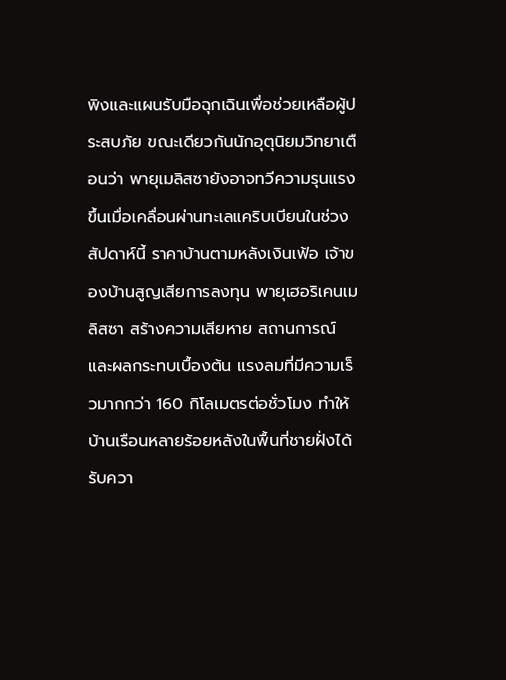พิงและแผนรับมือฉุกเฉินเพื่อช่วยเหลือผู้ประสบภัย ขณะเดียวกันนักอุตุนิยมวิทยาเตือนว่า พายุเมลิสซายังอาจทวีความรุนแรงขึ้นเมื่อเคลื่อนผ่านทะเลแคริบเบียนในช่วงสัปดาห์นี้ ราคาบ้านตามหลังเงินเฟ้อ เจ้าของบ้านสูญเสียการลงทุน พายุเฮอริเคนเมลิสซา สร้างความเสียหาย สถานการณ์และผลกระทบเบื้องต้น แรงลมที่มีความเร็วมากกว่า 160 กิโลเมตรต่อชั่วโมง ทำให้บ้านเรือนหลายร้อยหลังในพื้นที่ชายฝั่งได้รับควา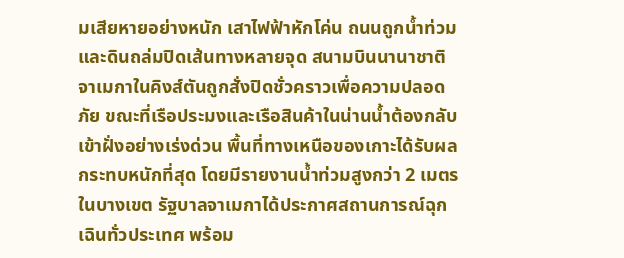มเสียหายอย่างหนัก เสาไฟฟ้าหักโค่น ถนนถูกน้ำท่วมและดินถล่มปิดเส้นทางหลายจุด สนามบินนานาชาติจาเมกาในคิงส์ตันถูกสั่งปิดชั่วคราวเพื่อความปลอดภัย ขณะที่เรือประมงและเรือสินค้าในน่านน้ำต้องกลับเข้าฝั่งอย่างเร่งด่วน พื้นที่ทางเหนือของเกาะได้รับผลกระทบหนักที่สุด โดยมีรายงานน้ำท่วมสูงกว่า 2 เมตรในบางเขต รัฐบาลจาเมกาได้ประกาศสถานการณ์ฉุกเฉินทั่วประเทศ พร้อม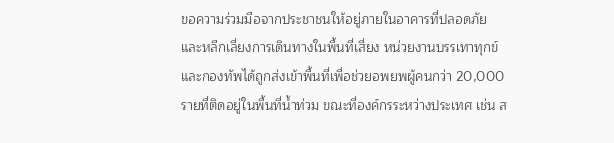ขอความร่วมมือจากประชาชนให้อยู่ภายในอาคารที่ปลอดภัย และหลีกเลี่ยงการเดินทางในพื้นที่เสี่ยง หน่วยงานบรรเทาทุกข์และกองทัพได้ถูกส่งเข้าพื้นที่เพื่อช่วยอพยพผู้คนกว่า 20,000 รายที่ติดอยู่ในพื้นที่น้ำท่วม ขณะที่องค์กรระหว่างประเทศ เช่น ส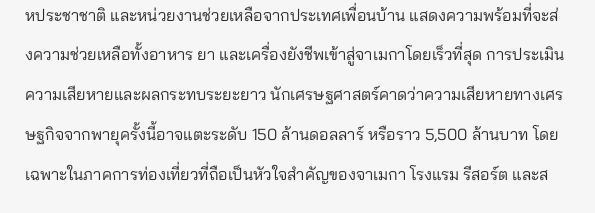หประชาชาติ และหน่วยงานช่วยเหลือจากประเทศเพื่อนบ้าน แสดงความพร้อมที่จะส่งความช่วยเหลือทั้งอาหาร ยา และเครื่องยังชีพเข้าสู่จาเมกาโดยเร็วที่สุด การประเมินความเสียหายและผลกระทบระยะยาว นักเศรษฐศาสตร์คาดว่าความเสียหายทางเศรษฐกิจจากพายุครั้งนี้อาจแตะระดับ 150 ล้านดอลลาร์ หรือราว 5,500 ล้านบาท โดยเฉพาะในภาคการท่องเที่ยวที่ถือเป็นหัวใจสำคัญของจาเมกา โรงแรม รีสอร์ต และส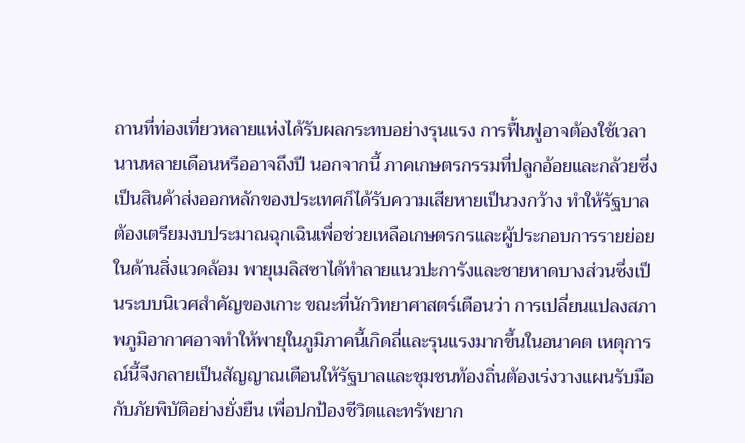ถานที่ท่องเที่ยวหลายแห่งได้รับผลกระทบอย่างรุนแรง การฟื้นฟูอาจต้องใช้เวลานานหลายเดือนหรืออาจถึงปี นอกจากนี้ ภาคเกษตรกรรมที่ปลูกอ้อยและกล้วยซึ่งเป็นสินค้าส่งออกหลักของประเทศก็ได้รับความเสียหายเป็นวงกว้าง ทำให้รัฐบาลต้องเตรียมงบประมาณฉุกเฉินเพื่อช่วยเหลือเกษตรกรและผู้ประกอบการรายย่อย ในด้านสิ่งแวดล้อม พายุเมลิสซาได้ทำลายแนวปะการังและชายหาดบางส่วนซึ่งเป็นระบบนิเวศสำคัญของเกาะ ขณะที่นักวิทยาศาสตร์เตือนว่า การเปลี่ยนแปลงสภาพภูมิอากาศอาจทำให้พายุในภูมิภาคนี้เกิดถี่และรุนแรงมากขึ้นในอนาคต เหตุการณ์นี้จึงกลายเป็นสัญญาณเตือนให้รัฐบาลและชุมชนท้องถิ่นต้องเร่งวางแผนรับมือกับภัยพิบัติอย่างยั่งยืน เพื่อปกป้องชีวิตและทรัพยาก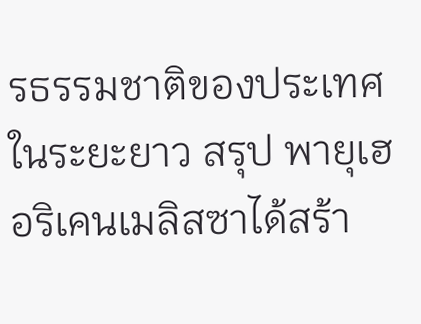รธรรมชาติของประเทศในระยะยาว สรุป พายุเฮอริเคนเมลิสซาได้สร้า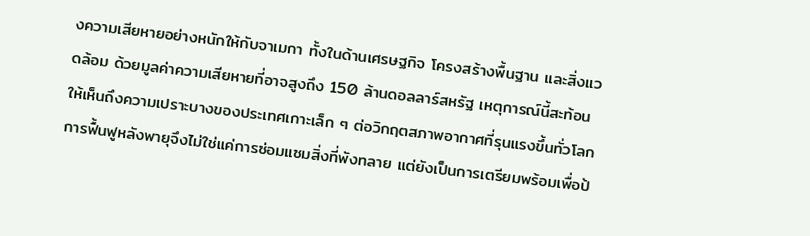งความเสียหายอย่างหนักให้กับจาเมกา ทั้งในด้านเศรษฐกิจ โครงสร้างพื้นฐาน และสิ่งแวดล้อม ด้วยมูลค่าความเสียหายที่อาจสูงถึง 150 ล้านดอลลาร์สหรัฐ เหตุการณ์นี้สะท้อนให้เห็นถึงความเปราะบางของประเทศเกาะเล็ก ๆ ต่อวิกฤตสภาพอากาศที่รุนแรงขึ้นทั่วโลก การฟื้นฟูหลังพายุจึงไม่ใช่แค่การซ่อมแซมสิ่งที่พังทลาย แต่ยังเป็นการเตรียมพร้อมเพื่อป้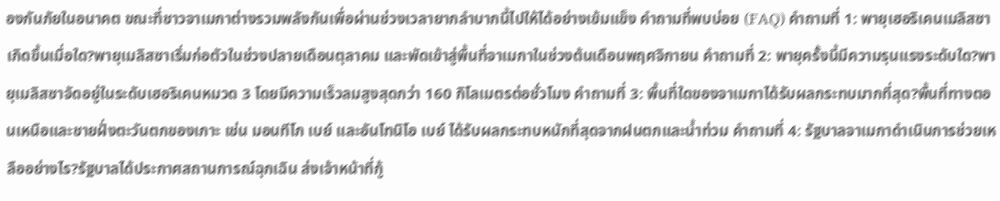องกันภัยในอนาคต ขณะที่ชาวจาเมกาต่างรวมพลังกันเพื่อผ่านช่วงเวลายากลำบากนี้ไปให้ได้อย่างเข้มแข็ง คำถามที่พบบ่อย (FAQ) คำถามที่ 1: พายุเฮอริเคนเมลิสซาเกิดขึ้นเมื่อใด?พายุเมลิสซาเริ่มก่อตัวในช่วงปลายเดือนตุลาคม และพัดเข้าสู่พื้นที่จาเมกาในช่วงต้นเดือนพฤศจิกายน คำถามที่ 2: พายุครั้งนี้มีความรุนแรงระดับใด?พายุเมลิสซาจัดอยู่ในระดับเฮอริเคนหมวด 3 โดยมีความเร็วลมสูงสุดกว่า 160 กิโลเมตรต่อชั่วโมง คำถามที่ 3: พื้นที่ใดของจาเมกาได้รับผลกระทบมากที่สุด?พื้นที่ทางตอนเหนือและชายฝั่งตะวันตกของเกาะ เช่น มอนทีโก เบย์ และอันโทนิโอ เบย์ ได้รับผลกระทบหนักที่สุดจากฝนตกและน้ำท่วม คำถามที่ 4: รัฐบาลจาเมกาดำเนินการช่วยเหลืออย่างไร?รัฐบาลได้ประกาศสถานการณ์ฉุกเฉิน ส่งเจ้าหน้าที่กู้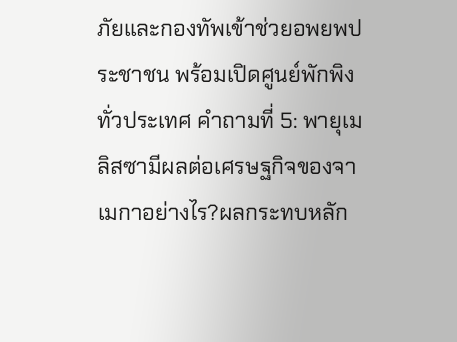ภัยและกองทัพเข้าช่วยอพยพประชาชน พร้อมเปิดศูนย์พักพิงทั่วประเทศ คำถามที่ 5: พายุเมลิสซามีผลต่อเศรษฐกิจของจาเมกาอย่างไร?ผลกระทบหลัก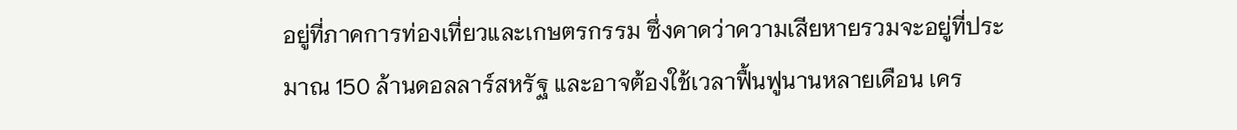อยู่ที่ภาคการท่องเที่ยวและเกษตรกรรม ซึ่งคาดว่าความเสียหายรวมจะอยู่ที่ประมาณ 150 ล้านดอลลาร์สหรัฐ และอาจต้องใช้เวลาฟื้นฟูนานหลายเดือน เคร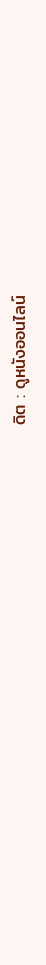ดิต : ดูหนังออนไลน์